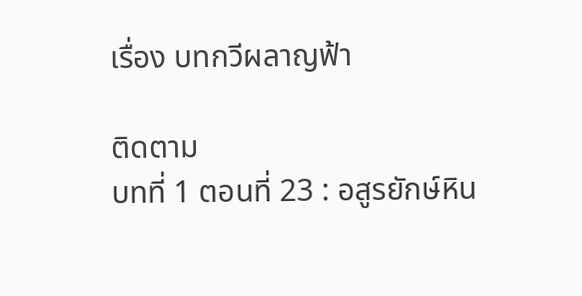เรื่อง บทกวีผลาญฟ้า

ติดตาม
บทที่ 1 ตอนที่ 23 : อสูรยักษ์หิน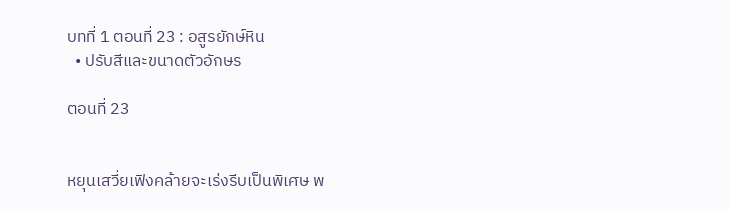บทที่ 1 ตอนที่ 23 : อสูรยักษ์หิน
  • ปรับสีและขนาดตัวอักษร

ตอนที่ 23


หยุนเสวี่ยเฟิงคล้ายจะเร่งรีบเป็นพิเศษ พ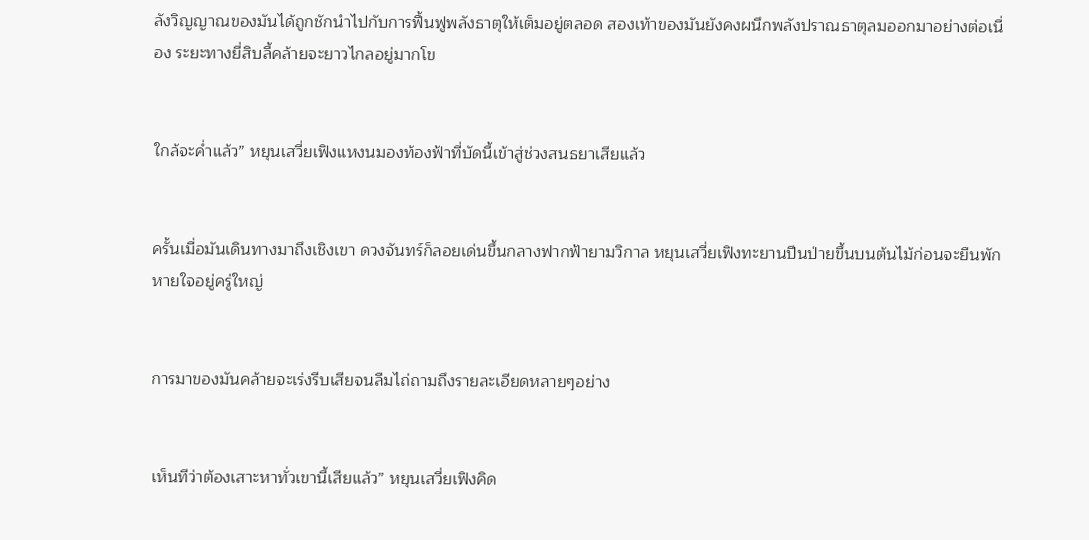ลังวิญญาณของมันได้ถูกชักนำไปกับการฟื้นฟูพลังธาตุให้เต็มอยู่ตลอด สองเท้าของมันยังคงผนึกพลังปราณธาตุลมออกมาอย่างต่อเนื่อง ระยะทางยี่สิบลี้คล้ายจะยาวไกลอยู่มากโข


ใกล้จะค่ำแล้ว” หยุนเสวี่ยเฟิงแหงนมองท้องฟ้าที่บัดนี้เข้าสู่ช่วงสนธยาเสียแล้ว


ครั้นเมื่อมันเดินทางมาถึงเชิงเขา ดวงจันทร์ก็ลอยเด่นขึ้นกลางฟากฟ้ายามวิกาล หยุนเสวี่ยเฟิงทะยานปีนป่ายขึ้นบนต้นไม้ก่อนจะยืนพักหายใจอยู่ครู่ใหญ่


การมาของมันคล้ายจะเร่งรีบเสียจนลืมไถ่ถามถึงรายละเอียดหลายๆอย่าง


เห็นทีว่าต้องเสาะหาทั่วเขานี้เสียแล้ว” หยุนเสวี่ยเฟิงคิด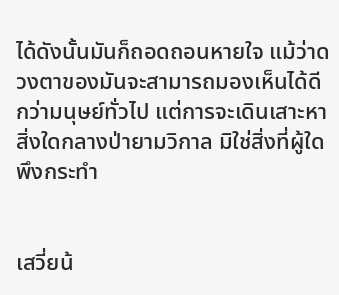ได้ดังนั้นมันก็ถอดถอนหายใจ แม้ว่าดวงตาของมันจะสามารถมองเห็นได้ดีกว่ามนุษย์ทั่วไป แต่การจะเดินเสาะหาสิ่งใดกลางป่ายามวิกาล มิใช่สิ่งที่ผู้ใดพึงกระทำ


เสวี่ยน้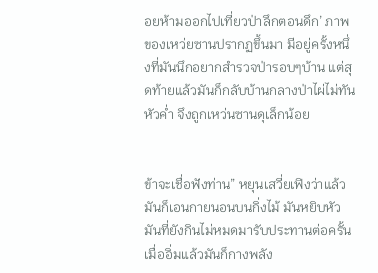อยห้ามออกไปเที่ยวป่าลึกตอนดึก’ ภาพของเหว่ยซานปรากฏขึ้นมา มีอยู่ครั้งหนึ่งที่มันนึกอยากสำรวจป่ารอบๆบ้าน แต่สุดท้ายแล้วมันก็กลับบ้านกลางป่าไผ่ไม่ทันหัวค่ำ จึงถูกเหว่นซานดุเล็กน้อย


ข้าจะเชื่อฟังท่าน” หยุนเสวี่ยเฟิงว่าแล้วมันก็เอนกายนอนบนกิ่งไม้ มันหยิบหัวมันที่ยังกินไม่หมดมารับประทานต่อครั้นเมื่ออิ่มแล้วมันก็กางพลัง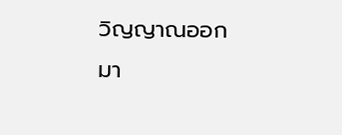วิญญาณออกมา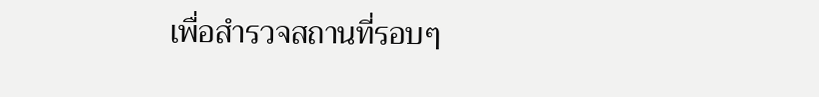เพื่อสำรวจสถานที่รอบๆ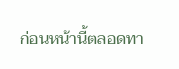ก่อนหน้านี้ตลอดทา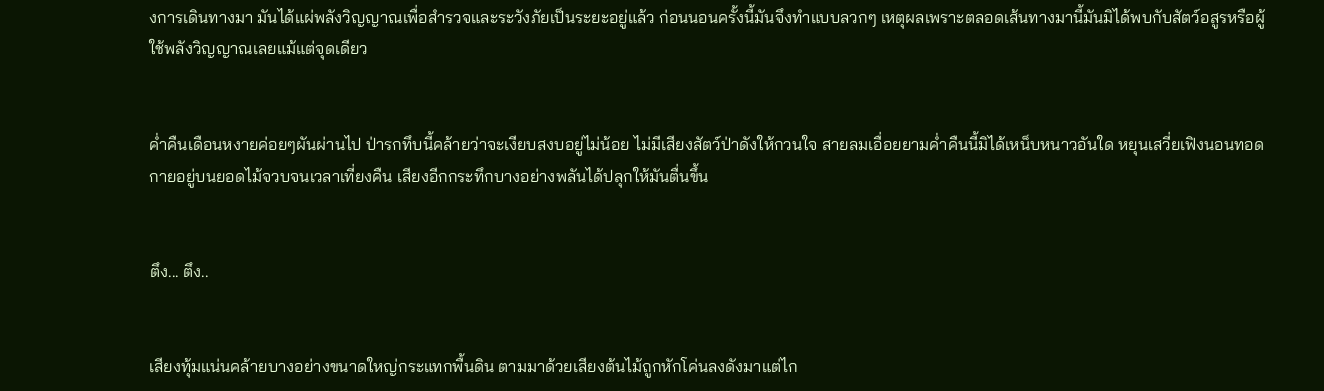งการเดินทางมา มันได้แผ่พลังวิญญาณเพื่อสำรวจและระวังภัยเป็นระยะอยู่แล้ว ก่อนนอนครั้งนี้มันจึงทำแบบลวกๆ เหตุผลเพราะตลอดเส้นทางมานี้มันมิได้พบกับสัตว์อสูรหรือผู้ใช้พลังวิญญาณเลยแม้แต่จุดเดียว


ค่ำคืนเดือนหงายค่อยๆผันผ่านไป ป่ารกทึบนี้คล้ายว่าจะเงียบสงบอยู่ไม่น้อย ไม่มีเสียงสัตว์ป่าดังให้กวนใจ สายลมเอื่อยยามค่ำคืนนี้มิได้เหน็บหนาวอันใด หยุนเสวี่ยเฟิงนอนทอดกายอยู่บนยอดไม้จวบจนเวลาเที่ยงคืน เสียงอีกกระทึกบางอย่างพลันได้ปลุกให้มันตื่นขึ้น


ตึง... ตึง..


เสียงทุ้มแน่นคล้ายบางอย่างขนาดใหญ่กระแทกพื้นดิน ตามมาด้วยเสียงต้นไม้ถูกหักโค่นลงดังมาแต่ไก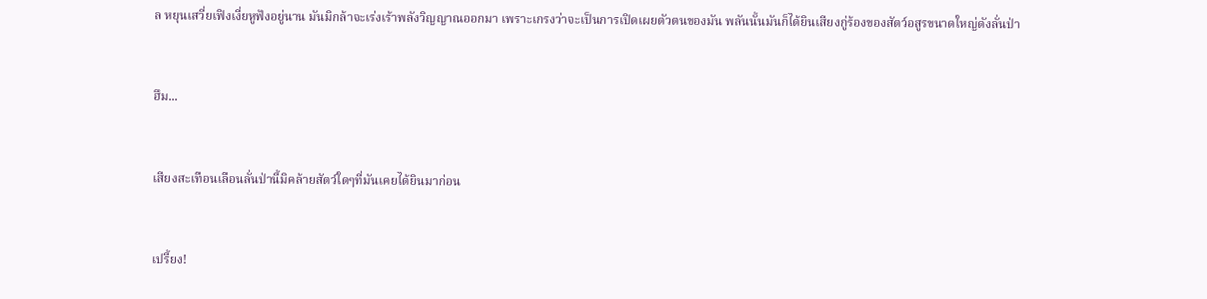ล หยุนเสวี่ยเฟิงเงี่ยหูฟังอยู่นาน มันมิกล้าจะเร่งเร้าพลังวิญญาณออกมา เพราะเกรงว่าจะเป็นการเปิดเผยตัวตนของมัน พลันนั้นมันก็ได้ยินเสียงกู่ร้องของสัตว์อสูรขนาดใหญ่ดังลั่นป่า


ฮึม...


เสียงสะเทือนเลือนลั่นป่านี้มิคล้ายสัตว์ใดๆที่มันเคยได้ยินมาก่อน


เปรี้ยง!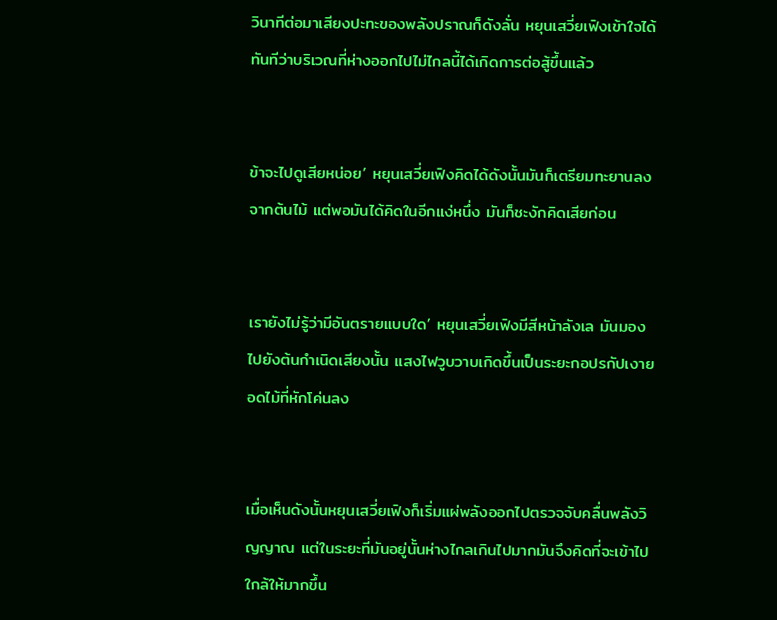วินาทีต่อมาเสียงปะทะของพลังปราณก็ดังลั่น หยุนเสวี่ยเฟิงเข้าใจได้ทันทีว่าบริเวณที่ห่างออกไปไม่ไกลนี้ได้เกิดการต่อสู้ขึ้นแล้ว


ข้าจะไปดูเสียหน่อย’ หยุนเสวี่ยเฟิงคิดได้ดังนั้นมันก็เตรียมทะยานลงจากต้นไม้ แต่พอมันได้คิดในอีกแง่หนึ่ง มันก็ชะงักคิดเสียก่อน


เรายังไม่รู้ว่ามีอันตรายแบบใด’ หยุนเสวี่ยเฟิงมีสีหน้าลังเล มันมองไปยังต้นกำเนิดเสียงนั้น แสงไฟวูบวาบเกิดขึ้นเป็นระยะกอปรกัปเงายอดไม้ที่หักโค่นลง


เมื่อเห็นดังนั้นหยุนเสวี่ยเฟิงก็เริ่มแผ่พลังออกไปตรวจจับคลื่นพลังวิญญาณ แต่ในระยะที่มันอยู่นั้นห่างไกลเกินไปมากมันจึงคิดที่จะเข้าไปใกล้ให้มากขึ้น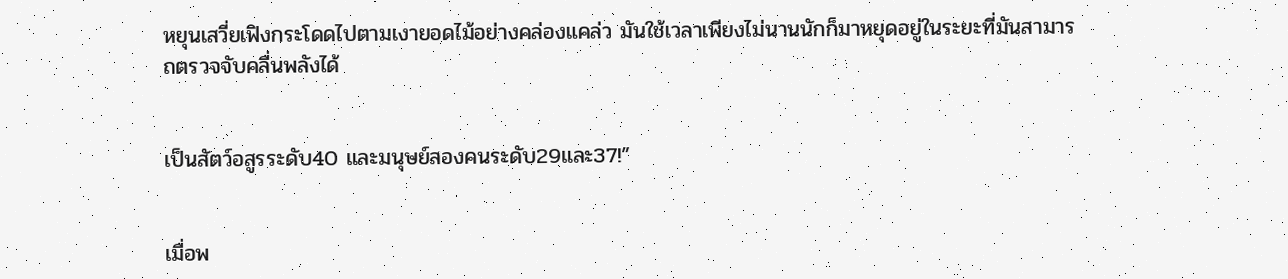หยุนเสวี่ยเฟิงกระโดดไปตามเงายอดไม้อย่างคล่องแคล่ว มันใช้เวลาเพียงไม่นานนักก็มาหยุดอยู่ในระยะที่มันสามารถตรวจจับคลื่นพลังได้


เป็นสัตว์อสูรระดับ40 และมนุษย์สองคนระดับ29และ37!”


เมื่อพ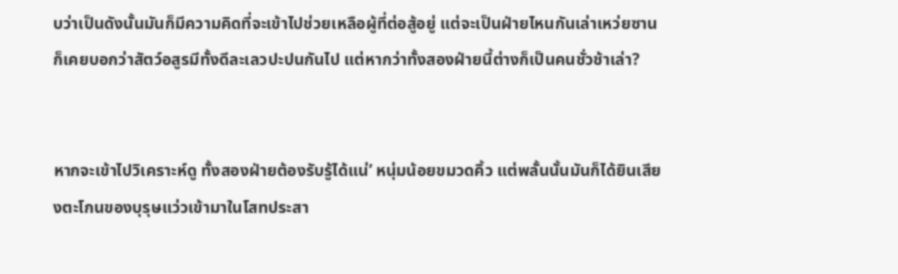บว่าเป็นดังนั้นมันก็มีความคิดที่จะเข้าไปช่วยเหลือผู้ที่ต่อสู้อยู่ แต่จะเป็นฝ่ายไหนกันเล่าเหว่ยซานก็เคยบอกว่าสัตว์อสูรมีทั้งดีละเลวปะปนกันไป แต่หากว่าทั้งสองฝ่ายนี้ต่างก็เป็นคนชั่วช้าเล่า?


หากจะเข้าไปวิเคราะห์ดู ทั้งสองฝ่ายต้องรับรู้ได้แน่’ หนุ่มน้อยขมวดคิ้ว แต่พลั้นนั้นมันก็ได้ยินเสียงตะโกนของบุรุษแว่วเข้ามาในโสทประสา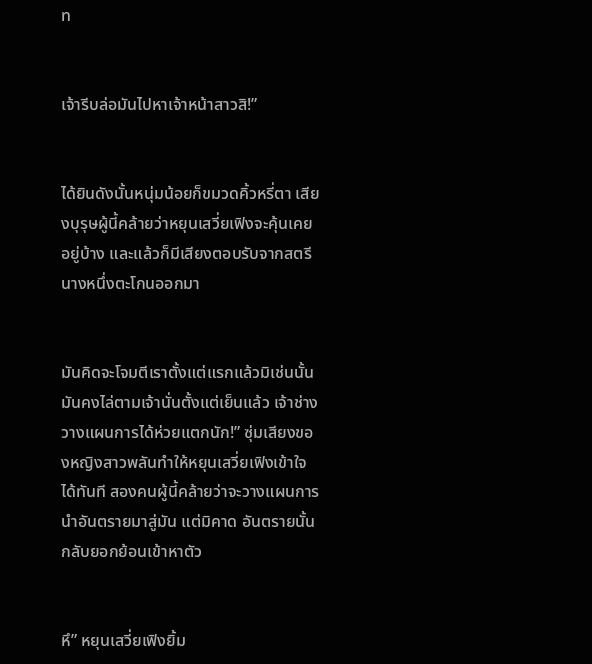ท


เจ้ารีบล่อมันไปหาเจ้าหน้าสาวสิ!”


ได้ยินดังนั้นหนุ่มน้อยก็ขมวดคิ้วหรี่ตา เสียงบุรุษผู้นี้คล้ายว่าหยุนเสวี่ยเฟิงจะคุ้นเคยอยู่บ้าง และแล้วก็มีเสียงตอบรับจากสตรีนางหนึ่งตะโกนออกมา


มันคิดจะโจมตีเราตั้งแต่แรกแล้วมิเช่นนั้นมันคงไล่ตามเจ้านั่นตั้งแต่เย็นแล้ว เจ้าช่างวางแผนการได้ห่วยแตกนัก!” ซุ่มเสียงของหญิงสาวพลันทำให้หยุนเสวี่ยเฟิงเข้าใจได้ทันที สองคนผู้นี้คล้ายว่าจะวางแผนการนำอันตรายมาสู่มัน แต่มิคาด อันตรายนั้นกลับยอกย้อนเข้าหาตัว


หึ” หยุนเสวี่ยเฟิงยิ้ม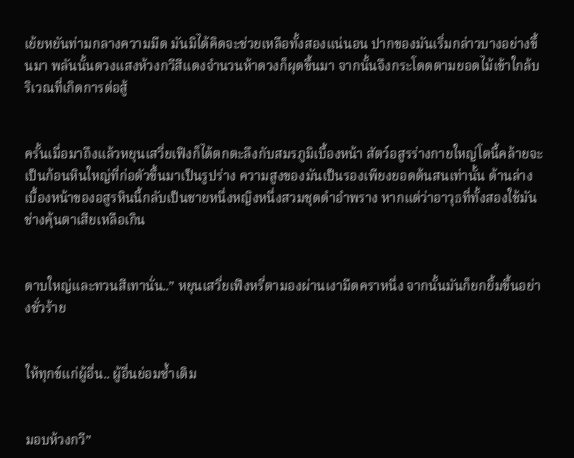เย้ยหยันท่ามกลางความมืด มันมิได้คิดจะช่วยเหลือทั้งสองแน่นอน ปากของมันเริ่มกล่าวบางอย่างขึ้นมา พลันนั้นดวงแสงห้วงกวีสีแดงจำนวนห้าดวงก็ผุดขึ้นมา จากนั้นจึงกระโดดตามยอดไม้เข้าใกล้บริเวณที่เกิดการต่อสู้


ครั้นเมื่อมาถึงแล้วหยุนเสวี่ยเฟิงก็ได้ตกตะลึงกับสมรภูมิเบื้องหน้า สัตว์อสูรร่างกายใหญ่โตนี้คล้ายจะเป็นก้อนหินใหญ่ที่ก่อตัวขึ้นมาเป็นรูปร่าง ความสูงของมันเป็นรองเพียงยอดต้นสนเท่านั้น ด้านล่างเบื้องหน้าของอสูรหินนี้กลับเป็นชายหนึ่งหญิงหนึ่งสวมชุดดำอำพราง หากแต่ว่าอาวุธที่ทั้งสองใช้มันช่างคุ้นตาเสียเหลือเกิน


ดาบใหญ่และทวนสีเทานั่น..” หยุนเสวี่ยเฟิงหรี่ตามองผ่านเงามืดคราหนึ่ง จากนั้นมันก็ยกยิ้มขึ้นอย่างชั่วร้าย


ให้ทุกข์แก่ผู้อื่น.. ผู้อื่นย่อมซ้ำเติม


มอบห้วงกวี”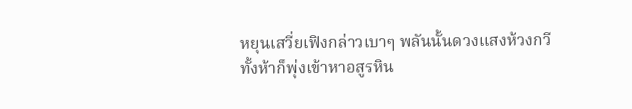หยุนเสวี่ยเฟิงกล่าวเบาๆ พลันนั้นดวงแสงห้วงกวีทั้งห้าก็พุ่งเข้าหาอสูรหิน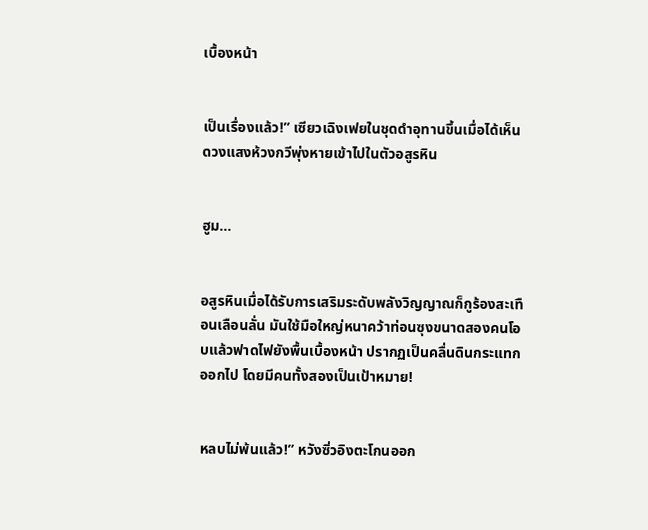เบื้องหน้า


เป็นเรื่องแล้ว!” เซียวเฉิงเฟยในชุดดำอุทานขึ้นเมื่อได้เห็นดวงแสงห้วงกวีพุ่งหายเข้าไปในตัวอสูรหิน


ฮูม...


อสูรหินเมื่อได้รับการเสริมระดับพลังวิญญาณก็กูร้องสะเทือนเลือนลั่น มันใช้มือใหญ่หนาคว้าท่อนซุงขนาดสองคนโอบแล้วฟาดไฟยังพื้นเบื้องหน้า ปรากฏเป็นคลื่นดินกระแทกออกไป โดยมีคนทั้งสองเป็นเป้าหมาย!


หลบไม่พ้นแล้ว!” หวังซิ่วอิงตะโกนออก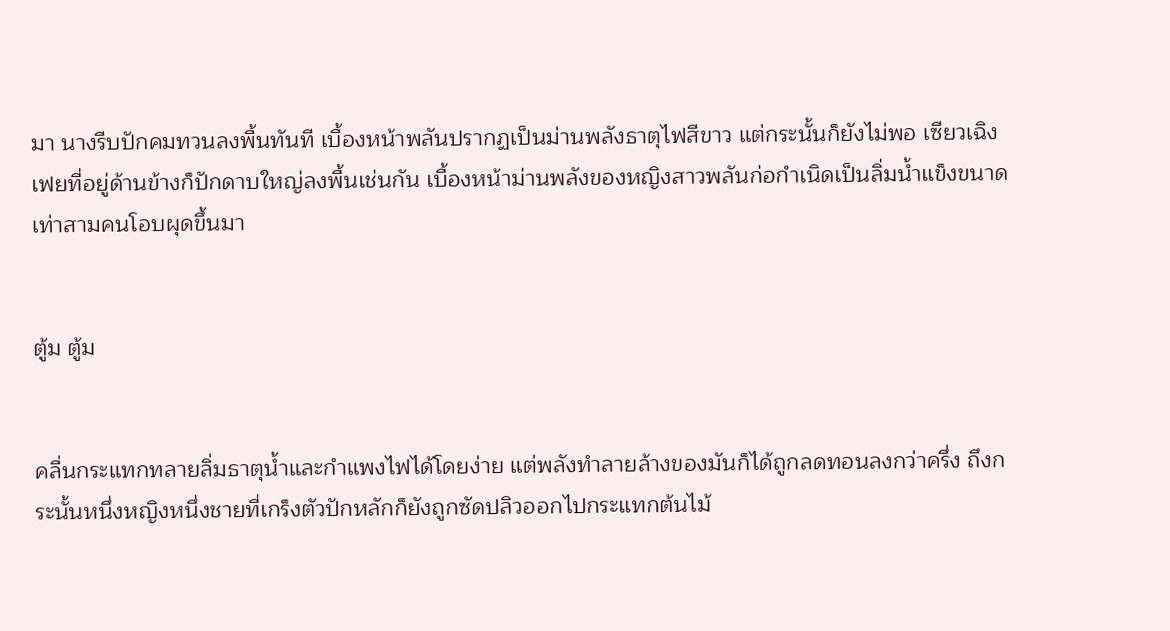มา นางรีบปักคมทวนลงพื้นทันที เบื้องหน้าพลันปรากฏเป็นม่านพลังธาตุไฟสีขาว แต่กระนั้นก็ยังไม่พอ เซียวเฉิงเฟยที่อยู่ด้านข้างก็ปักดาบใหญ่ลงพื้นเช่นกัน เบื้องหน้าม่านพลังของหญิงสาวพลันก่อกำเนิดเป็นลิ่มน้ำแข็งขนาดเท่าสามคนโอบผุดขึ้นมา


ตู้ม ตู้ม


คลื่นกระแทกทลายลิ่มธาตุน้ำและกำแพงไฟได้โดยง่าย แต่พลังทำลายล้างของมันก็ได้ถูกลดทอนลงกว่าครึ่ง ถึงกระนั้นหนึ่งหญิงหนึ่งชายที่เกร็งตัวปักหลักก็ยังถูกซัดปลิวออกไปกระแทกต้นไม้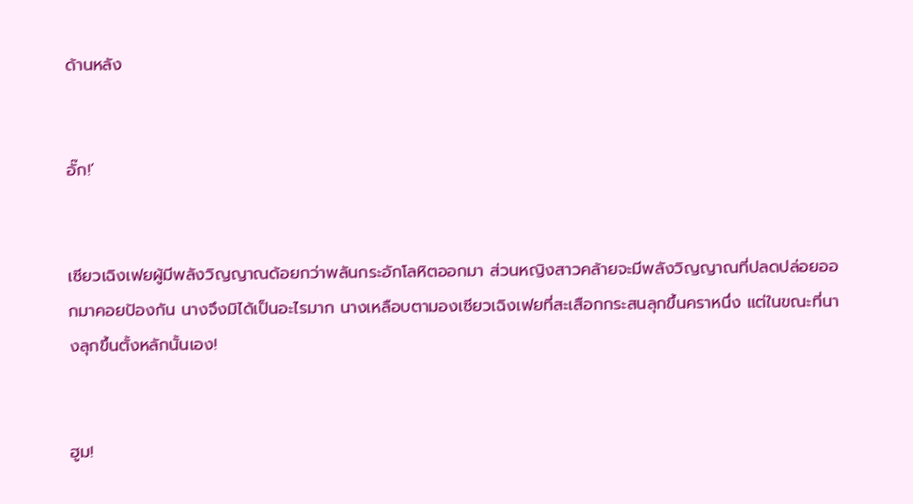ด้านหลัง


อั๊ก!’


เซียวเฉิงเฟยผู้มีพลังวิญญาณด้อยกว่าพลันกระอักโลหิตออกมา ส่วนหญิงสาวคล้ายจะมีพลังวิญญาณที่ปลดปล่อยออกมาคอยป้องกัน นางจึงมิได้เป็นอะไรมาก นางเหลือบตามองเซียวเฉิงเฟยที่สะเสือกกระสนลุกขึ้นคราหนึ่ง แต่ในขณะที่นางลุกขึ้นตั้งหลักนั้นเอง!


ฮูม!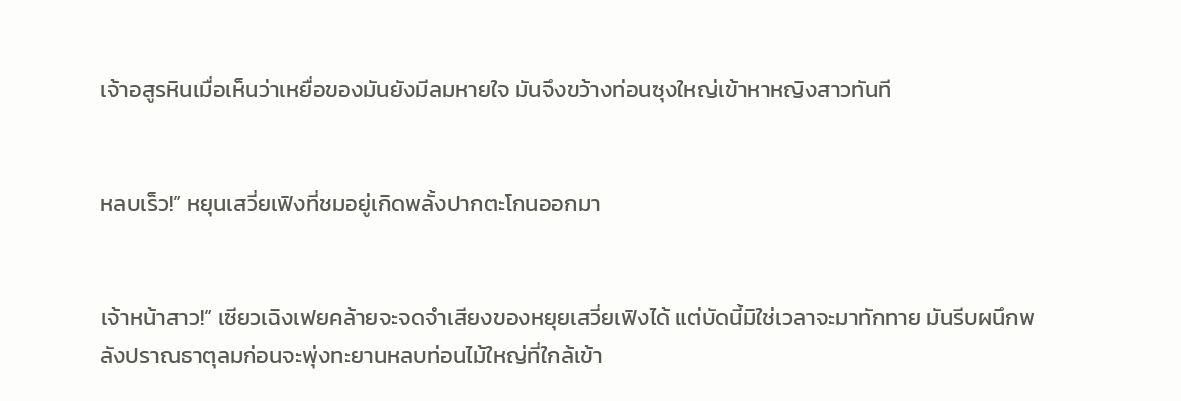เจ้าอสูรหินเมื่อเห็นว่าเหยื่อของมันยังมีลมหายใจ มันจึงขว้างท่อนซุงใหญ่เข้าหาหญิงสาวทันที


หลบเร็ว!” หยุนเสวี่ยเฟิงที่ชมอยู่เกิดพลั้งปากตะโกนออกมา


เจ้าหน้าสาว!” เซียวเฉิงเฟยคล้ายจะจดจำเสียงของหยุยเสวี่ยเฟิงได้ แต่บัดนี้มิใช่เวลาจะมาทักทาย มันรีบผนึกพลังปราณธาตุลมก่อนจะพุ่งทะยานหลบท่อนไม้ใหญ่ที่ใกล้เข้า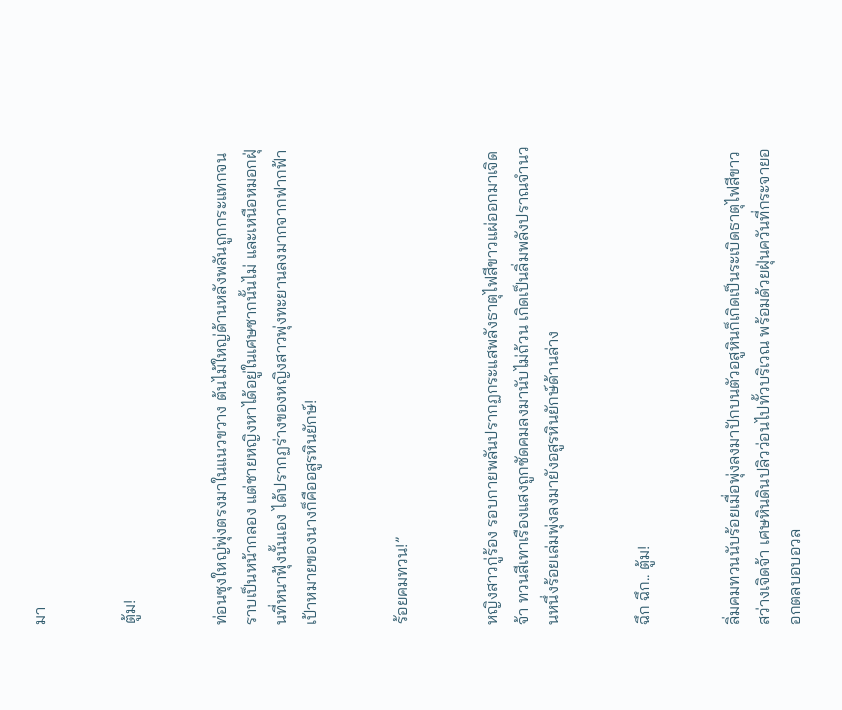มา


ตู้ม!


ท่อนซุงใหญ่พุ่งตรงมาในแนวขวาง ต้นไม้ใหญ่ด้านหลังพลันถูกกระแทกจนราบเป็นหน้ากลอง แต่ชายหญิงหาได้อยู่ในเศษซากนั้นไม่ และเหนือหมอกฝุ่นที่หนาฟุ้งนั้นเอง ได้ปรากฏร่างของหญิงสาวพุ่งทะยานลงมากจากฟากฟ้า เป้าหมายของนางก็คืออสูรหินยักษ์!


ร้อยคมทวน!”


หญิงสาวกู่ร้อง รอบกายพลันปรากฏกระแสพลังธาตุไฟสีขาวแผ่ออกมาเจิดจ้า ทวนสีเทาเรืองแสงถูกซัดคมลงมานับไม่ถ้วน เกิดเป็นลิ่มพลังปราณจำนวนหนึ่งร้อยเล่มพุ่งลงมายังอสูรหินยักษ์ด้านล่าง


ฉึก ฉึก.. ตู้ม!


ลิ่มคมทวนนับร้อยเมื่อพุ่งลงมาปักบนตัวอสูหินก็เกิดเป็นระเบิดธาตุไฟสีขาวสว่างเจิดจ้า เศษหินดินปลิวว่อนไปทั้วบริเวณ พร้อมด้วยฝุ่นควันที่กระจายออกตลบอบอวล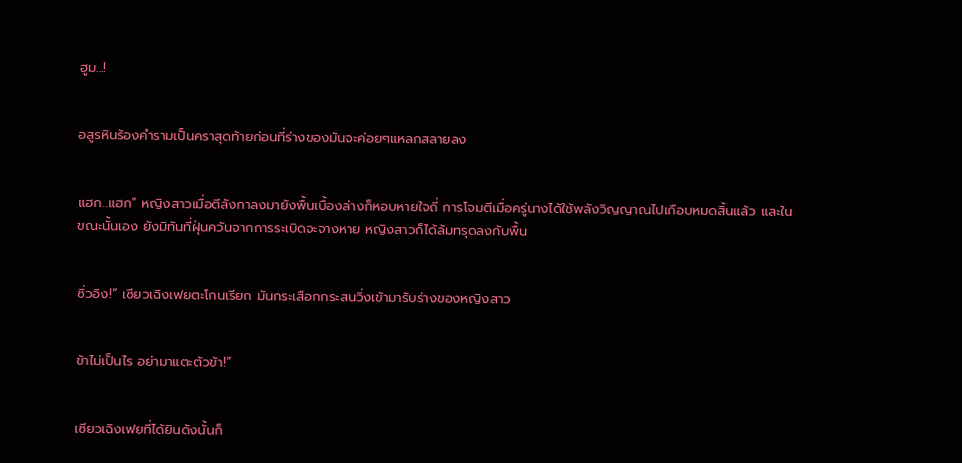ฮูม...!


อสูรหินร้องคำรามเป็นคราสุดท้ายก่อนที่ร่างของมันจะค่อยๆแหลกสลายลง


แฮก..แฮก” หญิงสาวเมื่อตีลังกาลงมายังพื้นเบื้องล่างก็หอบหายใจถี่ การโจมตีเมื่อครู่นางได้ใช้พลังวิญญาณไปเกือบหมดสิ้นแล้ว และในขณะนั้นเอง ยังมิทันที่ฝุ่นควันจากการระเบิดจะจางหาย หญิงสาวก็ได้ล้มทรุดลงกับพื้น


ซิ่วอิง!” เซียวเฉิงเฟยตะโกนเรียก มันกระเสือกกระสนวิ่งเข้ามารับร่างของหญิงสาว


ข้าไม่เป็นไร อย่ามาแตะตัวข้า!”


เซียวเฉิงเฟยที่ได้ยินดังนั้นก็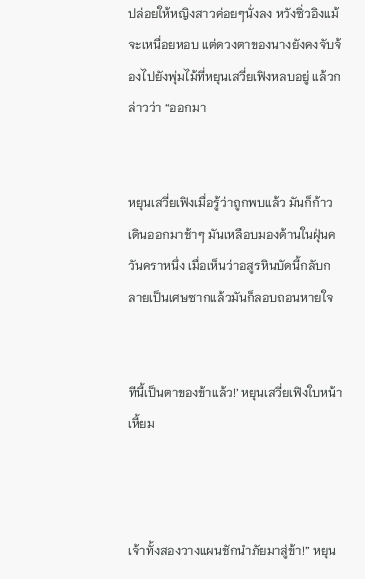ปล่อยให้หญิงสาวค่อยๆนั่งลง หวังซิ่วอิงแม้จะเหนื่อยหอบ แต่ดวงตาของนางยังคงจับจ้องไปยังพุ่มไม้ที่หยุนเสวี่ยเฟิงหลบอยู่ แล้วกล่าวว่า “ออกมา


หยุนเสวี่ยเฟิงเมื่อรู้ว่าถูกพบแล้ว มันก็ก้าวเดินออกมาช้าๆ มันเหลือบมองด้านในฝุ่นควันคราหนึ่ง เมื่อเห็นว่าอสูรหินบัดนี้กลับกลายเป็นเศษซากแล้วมันก็ลอบถอนหายใจ


ทีนี้เป็นตาของข้าแล้ว!’ หยุนเสวี่ยเฟิงใบหน้าเหี้ยม



เจ้าทั้งสองวางแผนชักนำภัยมาสู่ข้า!” หยุน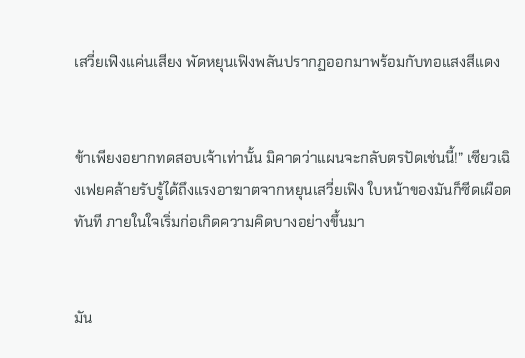เสวี่ยเฟิงแค่นเสียง พัดหยุนเฟิงพลันปรากฏออกมาพร้อมกับทอแสงสีแดง


ข้าเพียงอยากทดสอบเจ้าเท่านั้น มิคาดว่าแผนจะกลับตรปัดเช่นนี้!” เซียวเฉิงเฟยคล้ายรับรู้ได้ถึงแรงอาฆาตจากหยุนเสวี่ยเฟิง ใบหน้าของมันก็ซีดเผือดทันที ภายในใจเริ่มก่อเกิดความคิดบางอย่างขึ้นมา


มัน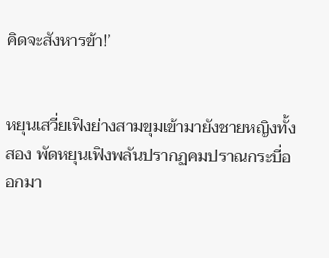คิดจะสังหารข้า!’


หยุนเสวี่ยเฟิงย่างสามขุมเข้ามายังชายหญิงทั้งสอง พัดหยุนเฟิงพลันปรากฏคมปราณกระบี่ออกมา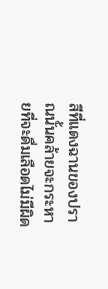สีที่แดงฉานของปราณนั้นคล้ายจะกระหายที่จะดื่มเลือดไม่มีผิด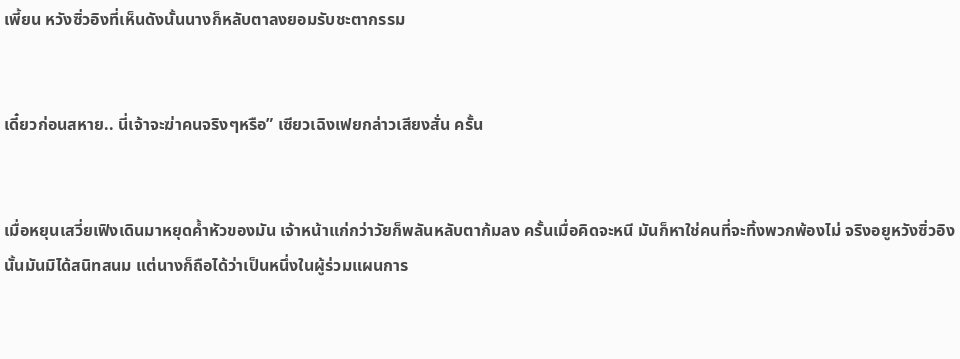เพี้ยน หวังซิ่วอิงที่เห็นดังนั้นนางก็หลับตาลงยอมรับชะตากรรม


เดี๋ยวก่อนสหาย.. นี่เจ้าจะฆ่าคนจริงๆหรือ” เซียวเฉิงเฟยกล่าวเสียงสั่น ครั้น


เมื่อหยุนเสวี่ยเฟิงเดินมาหยุดค้ำหัวของมัน เจ้าหน้าแก่กว่าวัยก็พลันหลับตาก้มลง ครั้นเมื่อคิดจะหนี มันก็หาใช่คนที่จะทิ้งพวกพ้องไม่ จริงอยูหวังซิ่วอิงนั้นมันมิได้สนิทสนม แต่นางก็ถือได้ว่าเป็นหนึ่งในผู้ร่วมแผนการ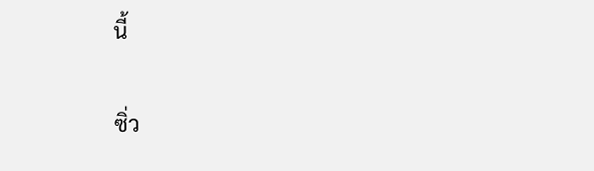นี้


ซิ่ว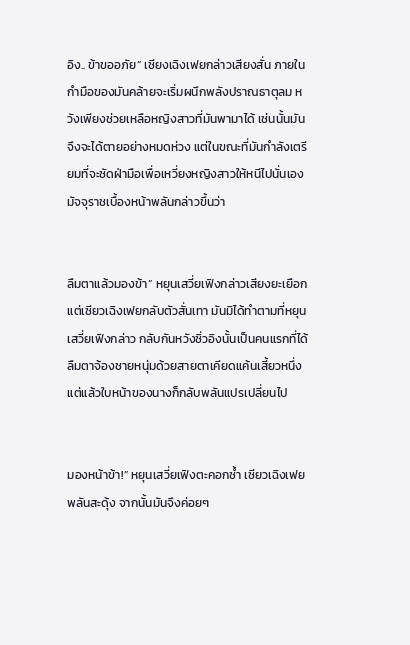อิง.. ข้าขออภัย” เซียงเฉิงเฟยกล่าวเสียงสั่น ภายในกำมือของมันคล้ายจะเริ่มผนึกพลังปราณธาตุลม หวังเพียงช่วยเหลือหญิงสาวที่มันพามาได้ เช่นนั้นมันจึงจะได้ตายอย่างหมดห่วง แต่ในขณะที่มันกำลังเตรียมที่จะซัดฝ่ามือเพื่อเหวี่ยงหญิงสาวให้หนีไปนั่นเอง มัจจุราชเบื้องหน้าพลันกล่าวขึ้นว่า


ลืมตาแล้วมองข้า” หยุนเสวี่ยเฟิงกล่าวเสียงยะเยือก แต่เซียวเฉิงเฟยกลับตัวสั่นเทา มันมิได้ทำตามที่หยุนเสวี่ยเฟิงกล่าว กลับกันหวังซิ่วอิงนั้นเป็นคนแรกที่ได้ลืมตาจ้องชายหนุ่มด้วยสายตาเคียดแค้นเสี้ยวหนึ่ง แต่แล้วใบหน้าของนางก็กลับพลันแปรเปลี่ยนไป


มองหน้าข้า!” หยุนเสวี่ยเฟิงตะคอกซ้ำ เซียวเฉิงเฟยพลันสะดุ้ง จากนั้นมันจึงค่อยๆ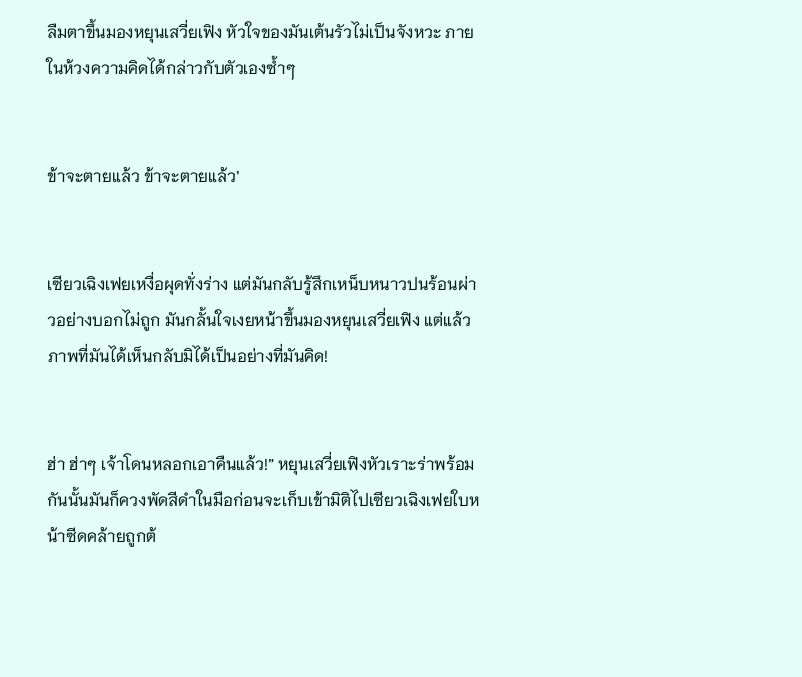ลืมตาขึ้นมองหยุนเสวี่ยเฟิง หัวใจของมันเต้นรัวไม่เป็นจังหวะ ภายในห้วงความคิดได้กล่าวกับตัวเองซ้ำๆ


ข้าจะตายแล้ว ข้าจะตายแล้ว’


เซียวเฉิงเฟยเหงื่อผุดทั่งร่าง แต่มันกลับรู้สึกเหน็บหนาวปนร้อนผ่าวอย่างบอกไม่ถูก มันกลั้นใจเงยหน้าขึ้นมองหยุนเสวี่ยเฟิง แต่แล้วภาพที่มันได้เห็นกลับมิได้เป็นอย่างที่มันคิด!


ฮ่า ฮ่าๆ เจ้าโดนหลอกเอาคืนแล้ว!” หยุนเสวี่ยเฟิงหัวเราะร่าพร้อมกันนั้นมันก็ควงพัดสีดำในมือก่อนจะเก็บเข้ามิติไปเซียวเฉิงเฟยใบหน้าซีดคล้ายถูกต้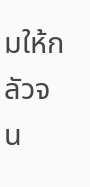มให้กลัวจน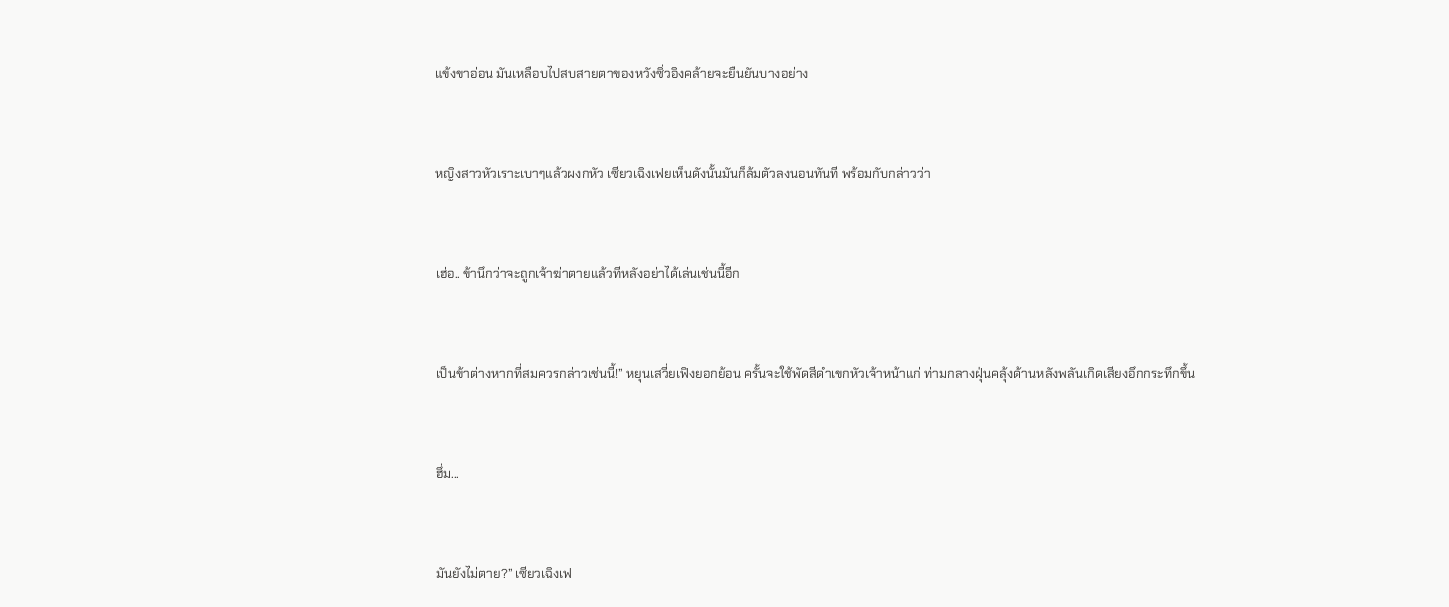แข้งขาอ่อน มันเหลือบไปสบสายตาของหวังซิ่วอิงคล้ายจะยืนยันบางอย่าง


หญิงสาวหัวเราะเบาๆแล้วผงกหัว เซียวเฉิงเฟยเห็นดังนั้นมันก็ล้มตัวลงนอนทันที พร้อมกับกล่าวว่า


เฮ่อ.. ข้านึกว่าจะถูกเจ้าฆ่าตายแล้วทีหลังอย่าได้เล่นเช่นนี้อีก


เป็นข้าต่างหากที่สมควรกล่าวเช่นนี้!” หยุนเสวี่ยเฟิงยอกย้อน ครั้นจะใช้พัดสีดำเขกหัวเจ้าหน้าแก่ ท่ามกลางฝุ่นคลุ้งด้านหลังพลันเกิดเสียงอึกกระทึกขึ้น


ฮึ่ม...


มันยังไม่ตาย?” เซียวเฉิงเฟ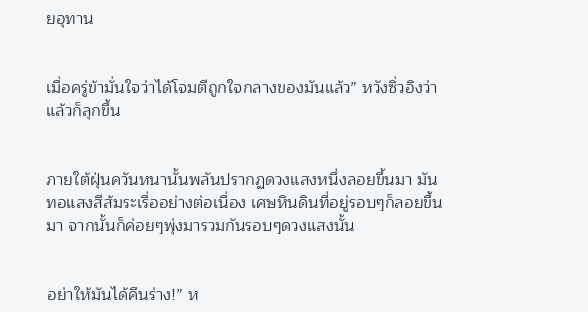ยอุทาน


เมื่อครู่ข้ามั่นใจว่าได้โจมตีถูกใจกลางของมันแล้ว” หวังซิ่วอิงว่าแล้วก็ลุกขึ้น


ภายใต้ฝุ่นควันหนานั้นพลันปรากฏดวงแสงหนึ่งลอยขึ้นมา มันทอแสงสีส้มระเรื่ออย่างต่อเนื่อง เศษหินดินที่อยู่รอบๆก็ลอยขึ้นมา จากนั้นก็ค่อยๆพุ่งมารวมกันรอบๆดวงแสงนั้น


อย่าให้มันได้คืนร่าง!” ห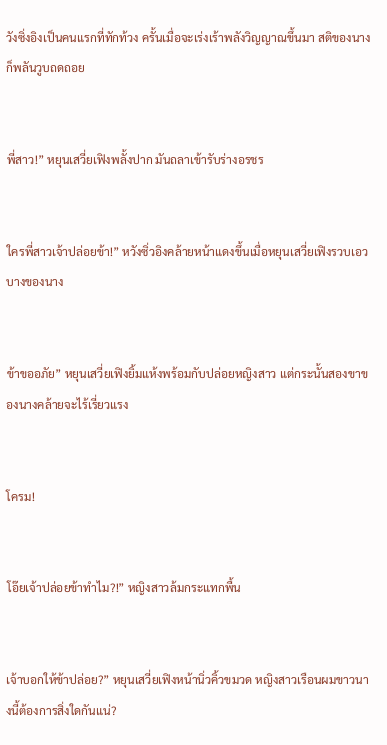วังซิ่งอิงเป็นคนแรกที่ทักท้วง ครั้นเมื่อจะเร่งเร้าพลังวิญญาณขึ้นมา สติของนางก็พลันวูบถดถอย


พี่สาว!” หยุนเสวี่ยเฟิงพลั้งปาก มันถลาเข้ารับร่างอรชร


ใครพี่สาวเจ้าปล่อยข้า!” หวังซิ่วอิงคล้ายหน้าแดงขึ้นเมื่อหยุนเสวี่ยเฟิงรวบเอวบางของนาง


ข้าขออภัย” หยุนเสวี่ยเฟิงยิ้มแห้งพร้อมกับปล่อยหญิงสาว แต่กระนั้นสองขาของนางคล้ายจะไร้เรี่ยวแรง


โครม!


โอ๊ยเจ้าปล่อยข้าทำไม?!” หญิงสาวล้มกระแทกพื้น


เจ้าบอกให้ข้าปล่อย?” หยุนเสวี่ยเฟิงหน้านิ่วคิ้วขมวด หญิงสาวเรือนผมขาวนางนี้ต้องการสิ่งใดกันแน่?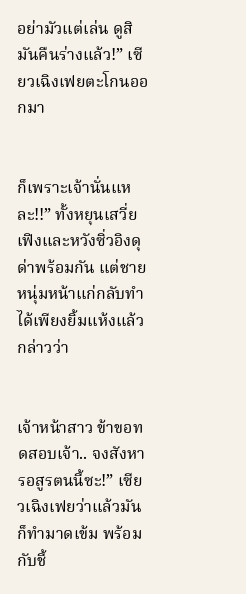อย่ามัวแต่เล่น ดูสิมันคืนร่างแล้ว!” เซียวเฉิงเฟยตะโกนออกมา


ก็เพราะเจ้านั่นแหละ!!” ทั้งหยุนเสวี่ยเฟิงและหวังซิ่วอิงดุด่าพร้อมกัน แต่ชายหนุ่มหน้าแก่กลับทำได้เพียงยิ้มแห้งแล้วกล่าวว่า


เจ้าหน้าสาว ข้าขอทดสอบเจ้า.. จงสังหารอสูรตนนี้ซะ!” เซียวเฉิงเฟยว่าแล้วมันก็ทำมาดเข้ม พร้อมกับชี้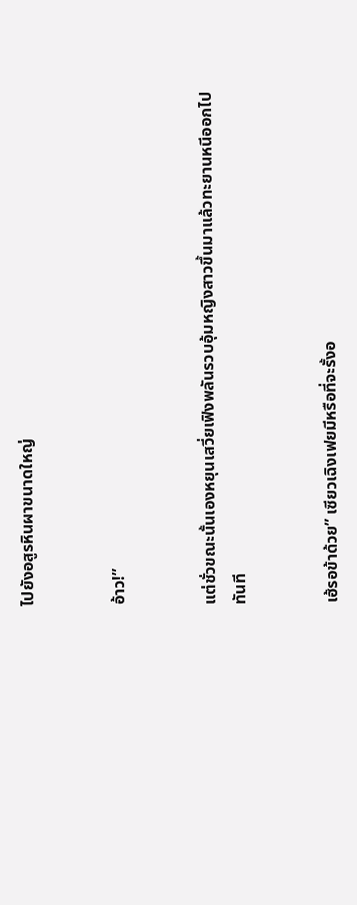ไปยังอสูรหินผาขนาดใหญ่


อ้าว!”


แต่ชั่วขณะนั้นเองหยุนเสวี่ยเฟิงพลันรวบอุ้มหญิงสาวขึ้นมาแล้วทะยานหนีออกไปทันที


เฮ้รอข้าด้วย” เซียวเฉิงเฟยมีหรือที่จะรั้งอ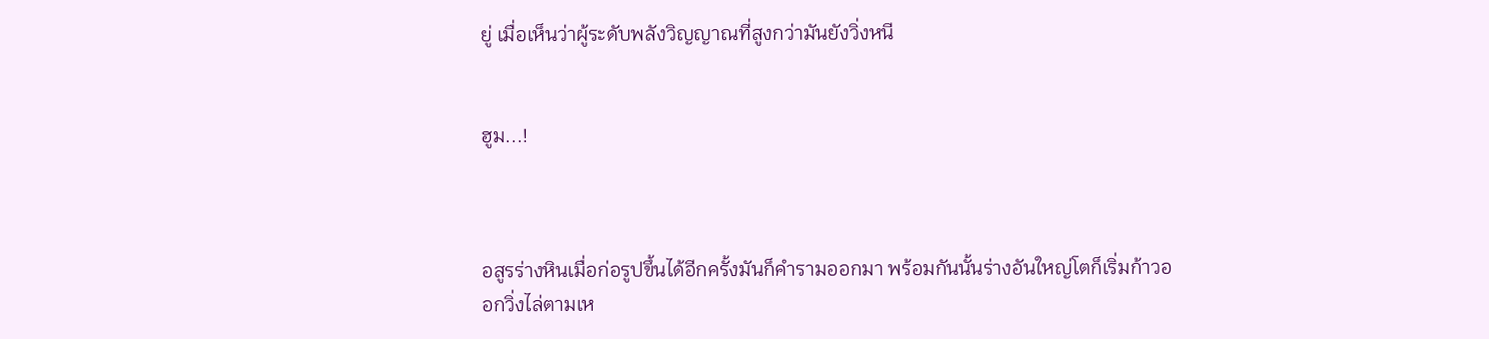ยู่ เมื่อเห็นว่าผู้ระดับพลังวิญญาณที่สูงกว่ามันยังวิ่งหนี


ฮูม...!



อสูรร่างหินเมื่อก่อรูปขึ้นได้อีกครั้งมันก็คำรามออกมา พร้อมกันนั้นร่างอันใหญ่โตก็เริ่มก้าวออกวิ่งไล่ตามเห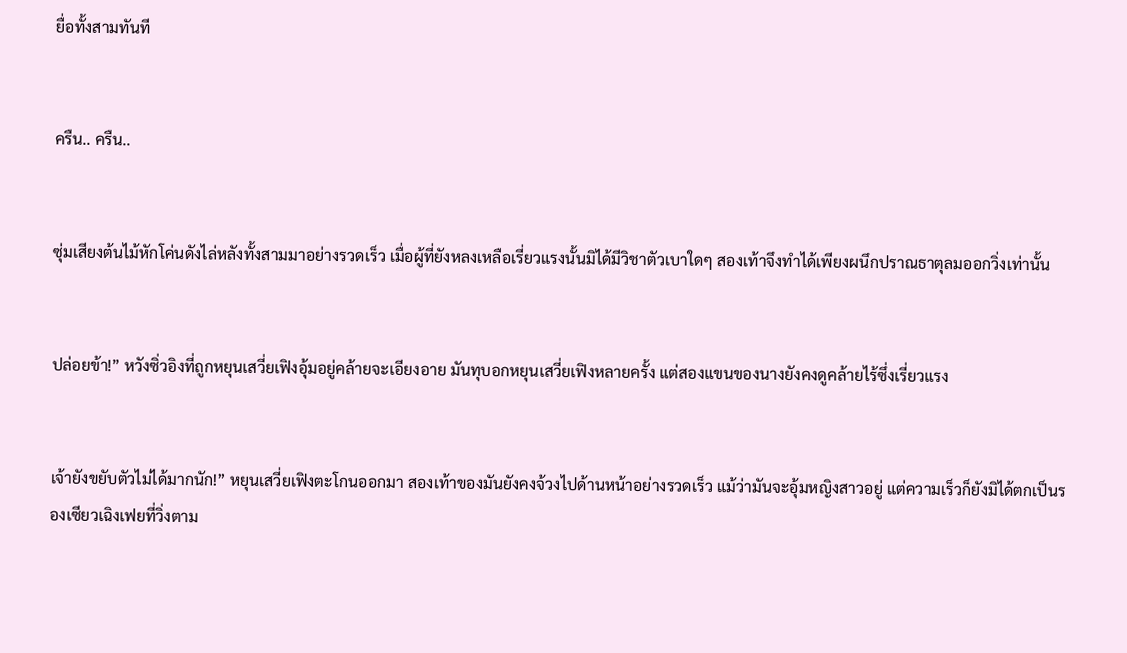ยื่อทั้งสามทันที


ครืน.. ครืน..


ซุ่มเสียงต้นไม้หักโค่นดังไล่หลังทั้งสามมาอย่างรวดเร็ว เมื่อผู้ที่ยังหลงเหลือเรี่ยวแรงนั้นมิได้มีวิชาตัวเบาใดๆ สองเท้าจึงทำได้เพียงผนึกปราณธาตุลมออกวิ่งเท่านั้น


ปล่อยข้า!” หวังซิ่วอิงที่ถูกหยุนเสวี่ยเฟิงอุ้มอยู่คล้ายจะเอียงอาย มันทุบอกหยุนเสวี่ยเฟิงหลายครั้ง แต่สองแขนของนางยังคงดูคล้ายไร้ซึ่งเรี่ยวแรง


เจ้ายังขยับตัวไม่ได้มากนัก!” หยุนเสวี่ยเฟิงตะโกนออกมา สองเท้าของมันยังคงจ้วงไปด้านหน้าอย่างรวดเร็ว แม้ว่ามันจะอุ้มหญิงสาวอยู่ แต่ความเร็วก็ยังมิได้ตกเป็นรองเซียวเฉิงเฟยที่วิ่งตาม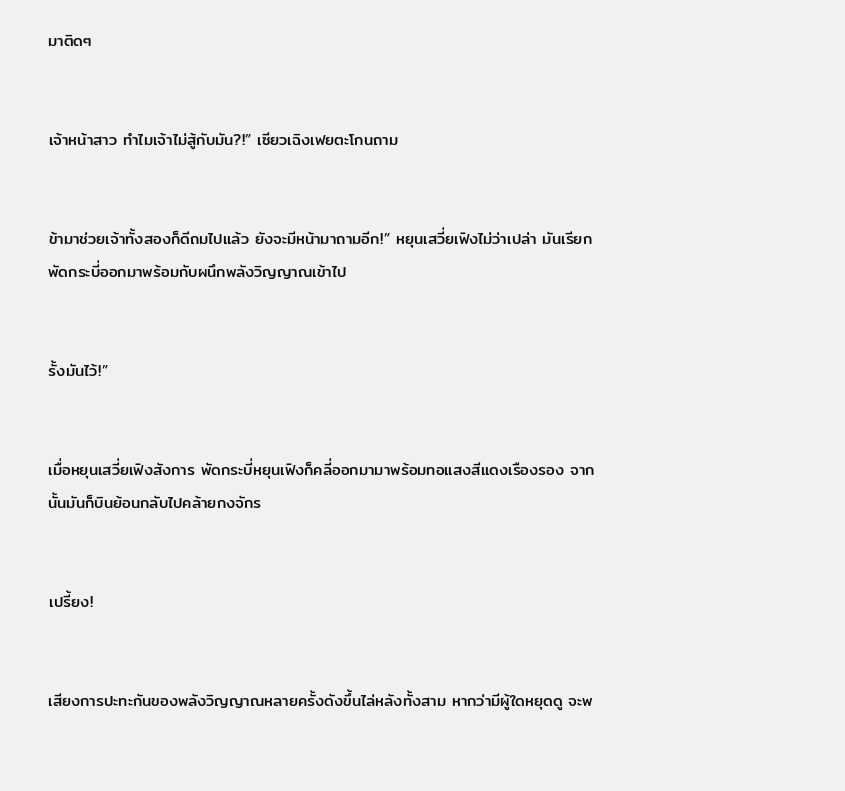มาติดๆ


เจ้าหน้าสาว ทำไมเจ้าไม่สู้กับมัน?!” เซียวเฉิงเฟยตะโกนถาม


ข้ามาช่วยเจ้าทั้งสองก็ดีถมไปแล้ว ยังจะมีหน้ามาถามอีก!” หยุนเสวี่ยเฟิงไม่ว่าเปล่า มันเรียกพัดกระบี่ออกมาพร้อมกับผนึกพลังวิญญาณเข้าไป


รั้งมันไว้!”


เมื่อหยุนเสวี่ยเฟิงสังการ พัดกระบี่หยุนเฟิงก็คลี่ออกมามาพร้อมทอแสงสีแดงเรืองรอง จากนั้นมันก็บินย้อนกลับไปคล้ายกงจักร


เปรี้ยง!


เสียงการปะทะกันของพลังวิญญาณหลายครั้งดังขึ้นไล่หลังทั้งสาม หากว่ามีผู้ใดหยุดดู จะพ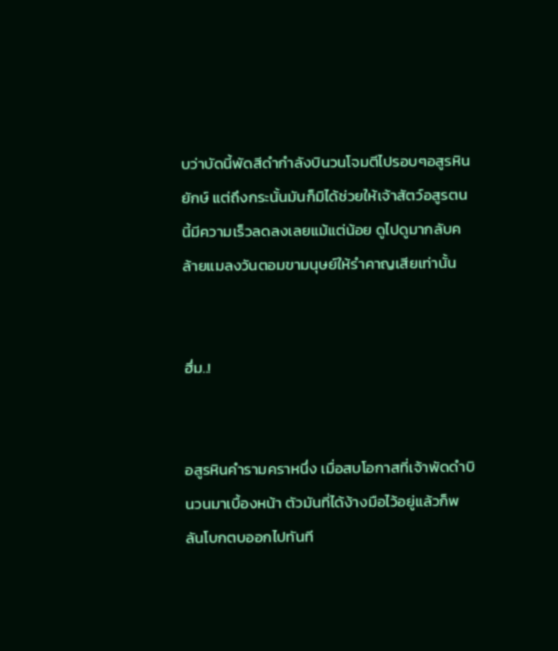บว่าบัดนี้พัดสีดำกำลังบินวนโจมตีไปรอบๆอสูรหินยักษ์ แต่ถึงกระนั้นมันก็มิได้ช่วยให้เจ้าสัตว์อสูรตนนี้มีความเร็วลดลงเลยแม้แต่น้อย ดูไปดูมากลับคล้ายแมลงวันตอมขามนุษย์ให้รำคาญเสียเท่านั้น


ฮึ่ม..!


อสูรหินคำรามคราหนึ่ง เมื่อสบโอกาสที่เจ้าพัดดำบินวนมาเบื้องหน้า ตัวมันที่ได้ง้างมือไว้อยู่แล้วก็พลันโบกตบออกไปทันที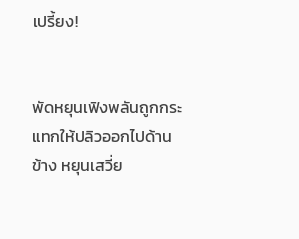เปรี้ยง!


พัดหยุนเฟิงพลันถูกกระแทกให้ปลิวออกไปด้านข้าง หยุนเสวี่ย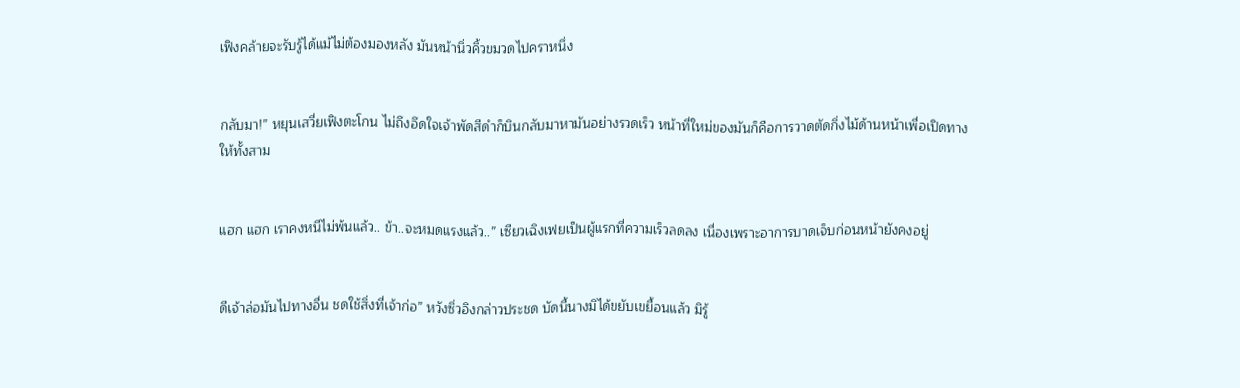เฟิงคล้ายจะรับรู้ได้แม้ไม่ต้องมองหลัง มันหน้านิ่วคิ้วขมวดไปคราหนึ่ง


กลับมา!” หยุนเสวี่ยเฟิงตะโกน ไม่ถึงอึดใจเจ้าพัดสีดำก็บินกลับมาหามันอย่างรวดเร็ว หน้าที่ใหม่ของมันก็คือการวาดตัดกิ่งไม้ด้านหน้าเพื่อเปิดทางให้ทั้งสาม


แฮก แฮก เราคงหนีไม่พ้นแล้ว.. ข้า..จะหมดแรงแล้ว..” เซียวเฉิงเฟยเป็นผู้แรกที่ความเร็วลดลง เนื่องเพราะอาการบาดเจ็บก่อนหน้ายังคงอยู่


ดีเจ้าล่อมันไปทางอื่น ชดใช้สิ่งที่เจ้าก่อ” หวังซิ่วอิงกล่าวประชด บัดนี้นางมิได้ขยับเขยื้อนแล้ว มิรู้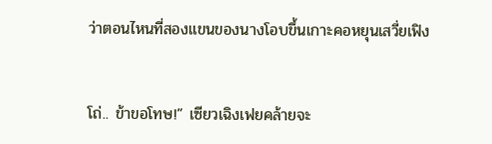ว่าตอนไหนที่สองแขนของนางโอบขึ้นเกาะคอหยุนเสวี่ยเฟิง


โถ่.. ข้าขอโทษ!” เซียวเฉิงเฟยคล้ายจะ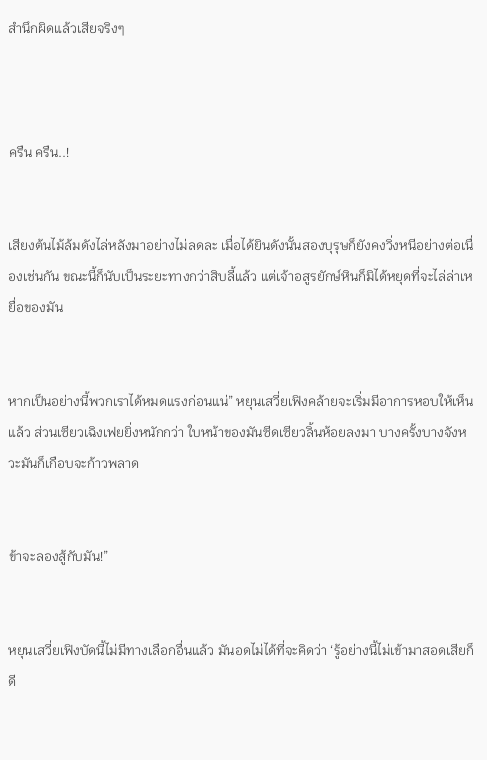สำนึกผิดแล้วเสียจริงๆ



ครืน ครืน..!


เสียงต้นไม้ล้มดังไล่หลังมาอย่างไม่ลดละ เมื่อได้ยินดังนั้นสองบุรุษก็ยังคงวิ่งหนีอย่างต่อเนื่องเช่นกัน ขณะนี้ก็นับเป็นระยะทางกว่าสิบลี้แล้ว แต่เจ้าอสูรยักษ์หินก็มิได้หยุดที่จะไล่ล่าเหยื่อของมัน


หากเป็นอย่างนี้พวกเราได้หมดแรงก่อนแน่” หยุนเสวี่ยเฟิงคล้ายจะเริ่มมีอาการหอบให้เห็นแล้ว ส่วนเซียวเฉิงเฟยยิ่งหนักกว่า ใบหน้าของมันซีดเซียวลิ้นห้อยลงมา บางครั้งบางจังหวะมันก็เกือบจะก้าวพลาด


ข้าจะลองสู้กับมัน!”


หยุนเสวี่ยเฟิงบัดนี้ไม่มีทางเลือกอื่นแล้ว มันอดไม่ได้ที่จะคิดว่า ‘รู้อย่างนี้ไม่เข้ามาสอดเสียก็ดี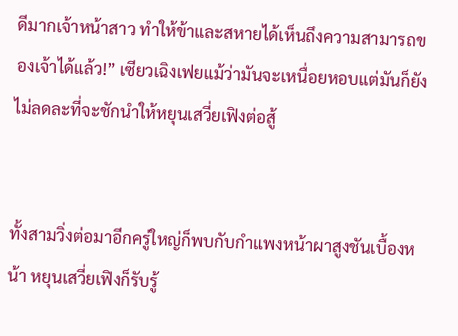ดีมากเจ้าหน้าสาว ทำให้ข้าและสหายได้เห็นถึงความสามารถของเจ้าได้แล้ว!” เซียวเฉิงเฟยแม้ว่ามันจะเหนื่อยหอบแต่มันก็ยังไม่ลดละที่จะชักนำให้หยุนเสวี่ยเฟิงต่อสู้


ทั้งสามวิ่งต่อมาอีกครู่ใหญ่ก็พบกับกำแพงหน้าผาสูงชันเบื้องหน้า หยุนเสวี่ยเฟิงก็รับรู้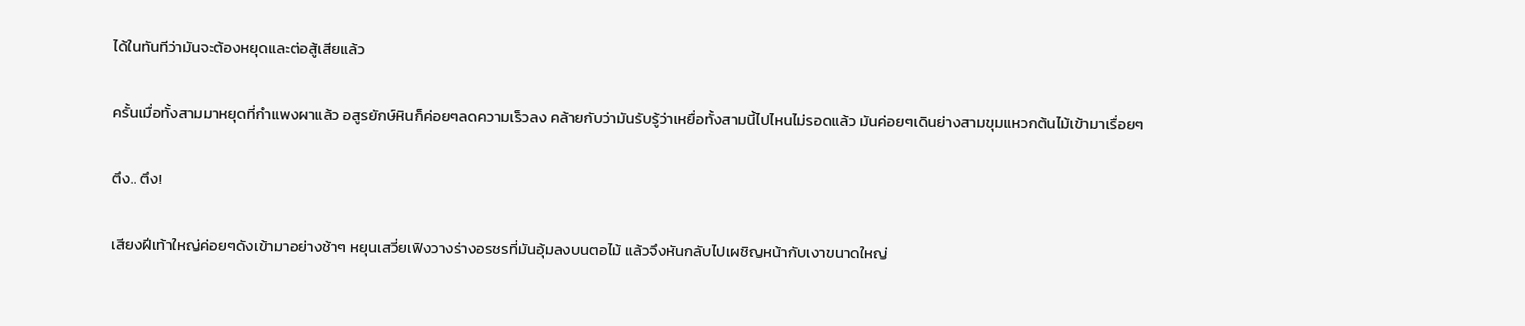ได้ในทันทีว่ามันจะต้องหยุดและต่อสู้เสียแล้ว


ครั้นเมื่อทั้งสามมาหยุดที่กำแพงผาแล้ว อสูรยักษ์หินก็ค่อยๆลดความเร็วลง คล้ายกับว่ามันรับรู้ว่าเหยื่อทั้งสามนี้ไปไหนไม่รอดแล้ว มันค่อยๆเดินย่างสามขุมแหวกต้นไม้เข้ามาเรื่อยๆ


ตึง.. ตึง!


เสียงฝีเท้าใหญ่ค่อยๆดังเข้ามาอย่างช้าๆ หยุนเสวี่ยเฟิงวางร่างอรชรที่มันอุ้มลงบนตอไม้ แล้วจึงหันกลับไปเผชิญหน้ากับเงาขนาดใหญ่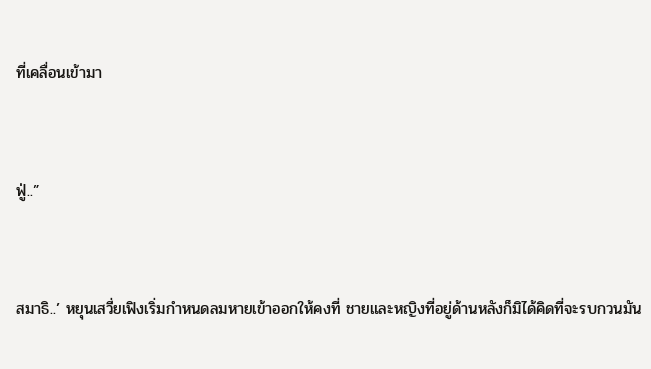ที่เคลื่อนเข้ามา


ฟู่..”


สมาธิ..’ หยุนเสวี่ยเฟิงเริ่มกำหนดลมหายเข้าออกให้คงที่ ชายและหญิงที่อยู่ด้านหลังก็มิได้คิดที่จะรบกวนมัน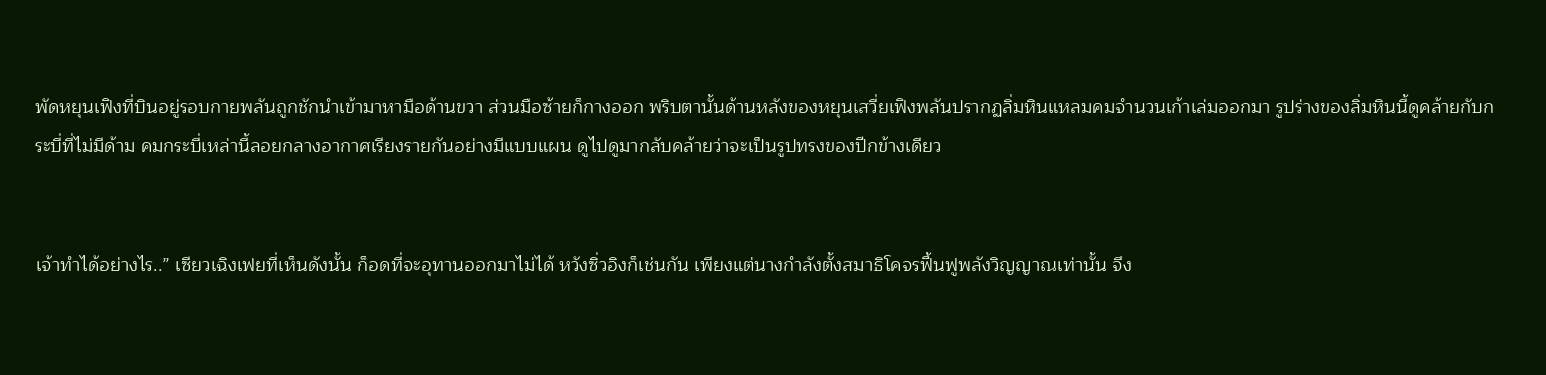พัดหยุนเฟิงที่บินอยู่รอบกายพลันถูกชักนำเข้ามาหามือด้านขวา ส่วนมือซ้ายก็กางออก พริบตานั้นด้านหลังของหยุนเสวี่ยเฟิงพลันปรากฏลิ่มหินแหลมคมจำนวนเก้าเล่มออกมา รูปร่างของลิ่มหินนี้ดูคล้ายกับกระบี่ที่ไม่มีด้าม คมกระบี่เหล่านี้ลอยกลางอากาศเรียงรายกันอย่างมีแบบแผน ดูไปดูมากลับคล้ายว่าจะเป็นรูปทรงของปีกข้างเดียว


เจ้าทำได้อย่างไร..” เซียวเฉิงเฟยที่เห็นดังนั้น ก็อดที่จะอุทานออกมาไม่ได้ หวังซิ่วอิงก็เช่นกัน เพียงแต่นางกำลังตั้งสมาธิโคจรฟื้นฟูพลังวิญญาณเท่านั้น จึง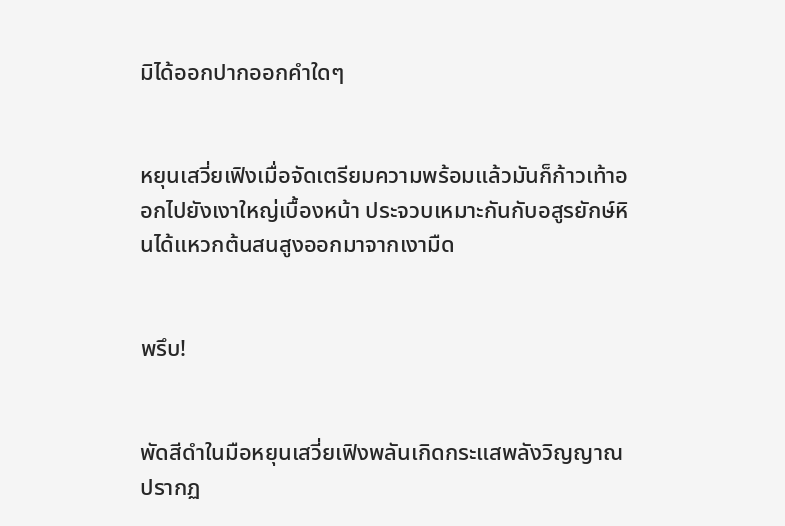มิได้ออกปากออกคำใดๆ


หยุนเสวี่ยเฟิงเมื่อจัดเตรียมความพร้อมแล้วมันก็ก้าวเท้าออกไปยังเงาใหญ่เบื้องหน้า ประจวบเหมาะกันกับอสูรยักษ์หินได้แหวกต้นสนสูงออกมาจากเงามืด


พรึบ!


พัดสีดำในมือหยุนเสวี่ยเฟิงพลันเกิดกระแสพลังวิญญาณ ปรากฏ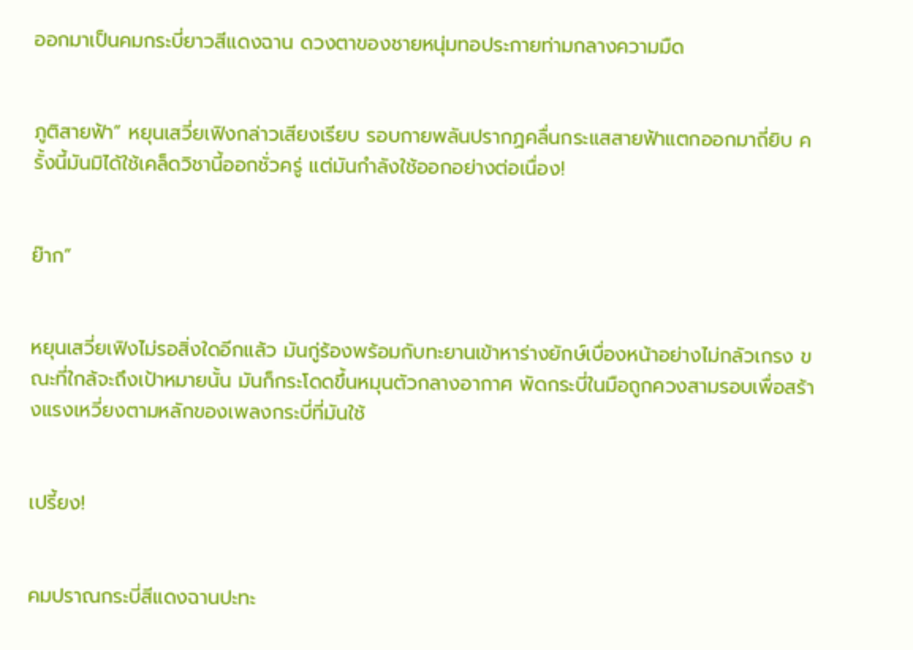ออกมาเป็นคมกระบี่ยาวสีแดงฉาน ดวงตาของชายหนุ่มทอประกายท่ามกลางความมืด


ภูติสายฟ้า” หยุนเสวี่ยเฟิงกล่าวเสียงเรียบ รอบกายพลันปรากฏคลื่นกระแสสายฟ้าแตกออกมาถี่ยิบ ครั้งนี้มันมิได้ใช้เคล็ดวิชานี้ออกชั่วครู่ แต่มันกำลังใช้ออกอย่างต่อเนื่อง!


ย๊าก”


หยุนเสวี่ยเฟิงไม่รอสิ่งใดอีกแล้ว มันกู่ร้องพร้อมกับทะยานเข้าหาร่างยักษ์เบื่องหน้าอย่างไม่กลัวเกรง ขณะที่ใกล้จะถึงเป้าหมายนั้น มันก็กระโดดขึ้นหมุนตัวกลางอากาศ พัดกระบี่ในมือถูกควงสามรอบเพื่อสร้างแรงเหวี่ยงตามหลักของเพลงกระบี่ที่มันใช้


เปรี้ยง!


คมปราณกระบี่สีแดงฉานปะทะ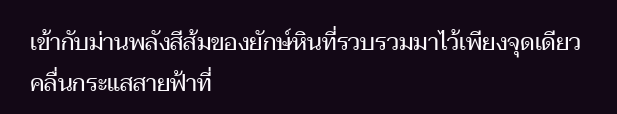เข้ากับม่านพลังสีส้มของยักษ์หินที่รวบรวมมาไว้เพียงจุดเดียว คลื่นกระแสสายฟ้าที่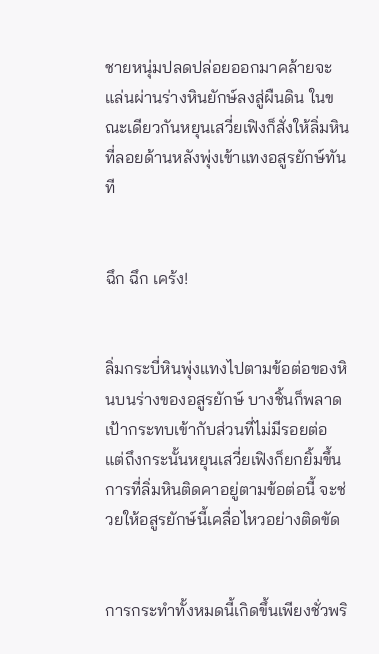ชายหนุ่มปลดปล่อยออกมาคล้ายจะแล่นผ่านร่างหินยักษ์ลงสู่ผืนดิน ในขณะเดียวกันหยุนเสวี่ยเฟิงก็สั่งให้ลิ่มหินที่ลอยด้านหลังพุ่งเข้าแทงอสูรยักษ์ทันที


ฉึก ฉึก เคร้ง!


ลิ่มกระบี่หินพุ่งแทงไปตามข้อต่อของหินบนร่างของอสูรยักษ์ บางชิ้นก็พลาดเป้ากระทบเข้ากับส่วนที่ไม่มีรอยต่อ แต่ถึงกระนั้นหยุนเสวี่ยเฟิงก็ยกยิ้มขึ้น การที่ลิ่มหินติดคาอยู่ตามข้อต่อนี้ จะช่วยให้อสูรยักษ์นี้เคลื่อไหวอย่างติดขัด


การกระทำทั้งหมดนี้เกิดขึ้นเพียงชั่วพริ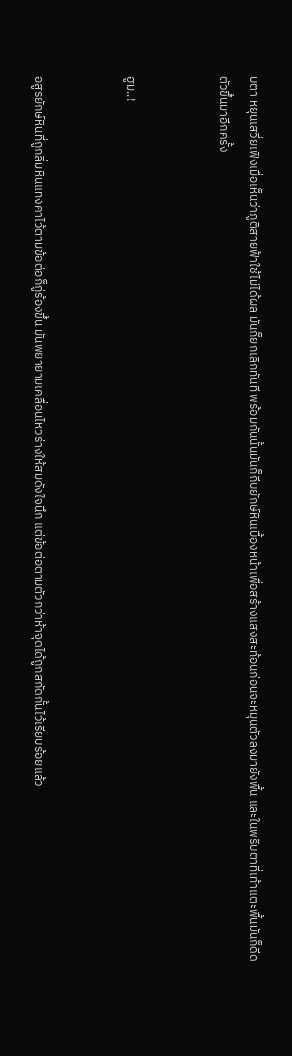บตา หยุนเสวี่ยเฟิงเมื่อเห็นว่าภูติสายฟ้าใช้ไม่ได้ผล มันก็ยกเลิกทันที พร้อมกันนั้นมันก็ถีบยักษ์หินเบื้องหน้าเพื่อสร้างแสงสะท้อนก่อนจะหมุนตัวลงมายังพื้น และในพริบตาที่เท้าแตะพื้นมันก็ดีดตัวขึ้นมาอีกครั้ง


ฮูม..!


อสูรยักษ์หินที่ถูกลิ่มหินแทงคาไว้ตามข้อต่อก็กู่ร้องขึ้น มันพยายามเคลื่อนไหวร่างให้สมดังใจนึก แต่ข้อต่อตามตัวกว่าห้าจุดได้ถูกสกัดกั้นไว้เรียบร้อยแล้ว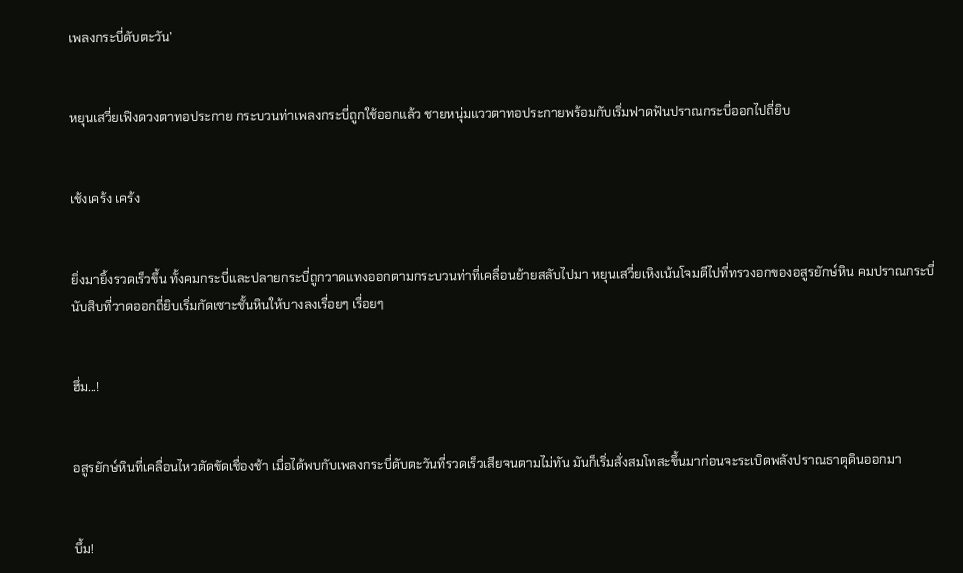เพลงกระบี่ดับตะวัน’


หยุนเสวี่ยเฟิงดวงตาทอประกาย กระบวนท่าเพลงกระบี่ถูกใช้ออกแล้ว ชายหนุ่มแววตาทอประกายพร้อมกับเริ่มฟาดฟันปราณกระบี่ออกไปถี่ยิบ


เช้งเคร้ง เคร้ง


ยิ่งมายิ้งรวดเร็วขึ้น ทั้งคมกระบี่และปลายกระบี่ถูกวาดแทงออกตามกระบวนท่าที่เคลื่อนย้ายสลับไปมา หยุนเสวี่ยเหิงเน้นโจมตีไปที่ทรวงอกของอสูรยักษ์หิน คมปราณกระบี่นับสิบที่วาดออกถี่ยิบเริ่มกัดเซาะชั้นหินให้บางลงเรื่อยๆ เรื่อยๆ


ฮึ่ม...!


อสูรยักษ์หินที่เคลื่อนไหวตัดขัดเชื่องช้า เมื่อได้พบกับเพลงกระบี่ดับตะวันที่รวดเร็วเสียจนตามไม่ทัน มันก็เริ่มสั่งสมโทสะขึ้นมาก่อนจะระเบิดพลังปราณธาตุดินออกมา


บึ้ม!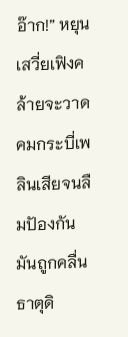อ๊าก!” หยุนเสวี่ยเฟิงคล้ายจะวาดคมกระบี่เพลินเสียจนลืมปัองกัน มันถูกคลื่นธาตุดิ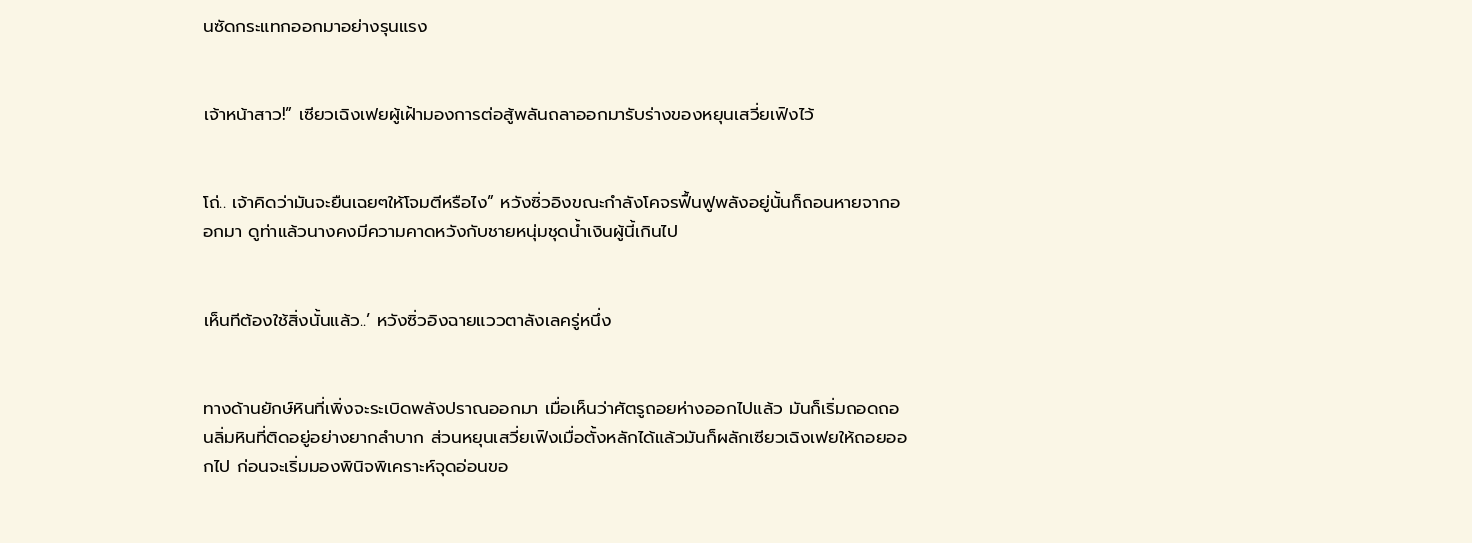นซัดกระแทกออกมาอย่างรุนแรง


เจ้าหน้าสาว!” เซียวเฉิงเฟยผู้เฝ้ามองการต่อสู้พลันถลาออกมารับร่างของหยุนเสวี่ยเฟิงไว้


โถ่.. เจ้าคิดว่ามันจะยืนเฉยๆให้โจมตีหรือไง” หวังซิ่วอิงขณะกำลังโคจรฟื้นฟูพลังอยู่นั้นก็ถอนหายจากออกมา ดูท่าแล้วนางคงมีความคาดหวังกับชายหนุ่มชุดน้ำเงินผู้นี้เกินไป


เห็นทีต้องใช้สิ่งนั้นแล้ว..’ หวังซิ่วอิงฉายแววตาลังเลครู่หนึ่ง


ทางด้านยักษ์หินที่เพิ่งจะระเบิดพลังปราณออกมา เมื่อเห็นว่าศัตรูถอยห่างออกไปแล้ว มันก็เริ่มถอดถอนลิ่มหินที่ติดอยู่อย่างยากลำบาก ส่วนหยุนเสวี่ยเฟิงเมื่อตั้งหลักได้แล้วมันก็ผลักเซียวเฉิงเฟยให้ถอยออกไป ก่อนจะเริ่มมองพินิจพิเคราะห์จุดอ่อนขอ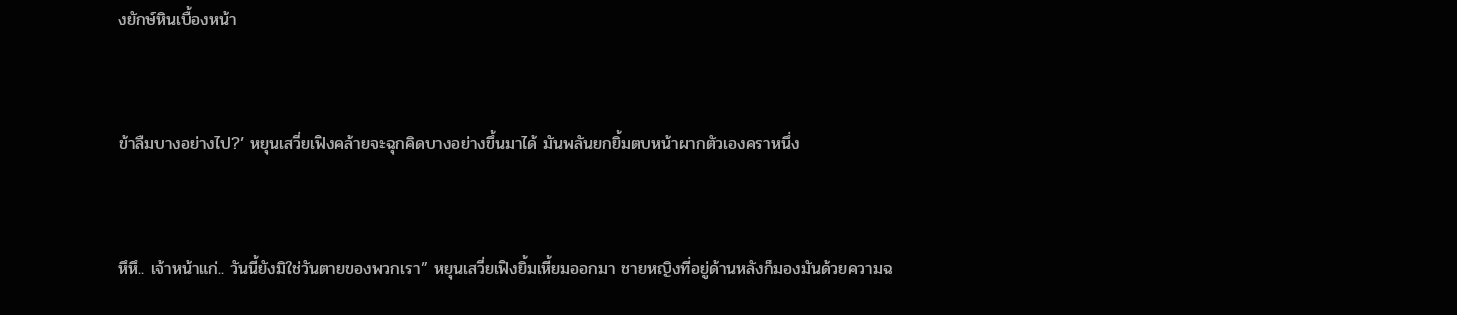งยักษ์หินเบื้องหน้า


ข้าลืมบางอย่างไป?’ หยุนเสวี่ยเฟิงคล้ายจะฉุกคิดบางอย่างขึ้นมาได้ มันพลันยกยิ้มตบหน้าผากตัวเองคราหนึ่ง


หึหึ.. เจ้าหน้าแก่.. วันนี้ยังมิใช่วันตายของพวกเรา” หยุนเสวี่ยเฟิงยิ้มเหี้ยมออกมา ชายหญิงที่อยู่ด้านหลังก็มองมันด้วยความฉ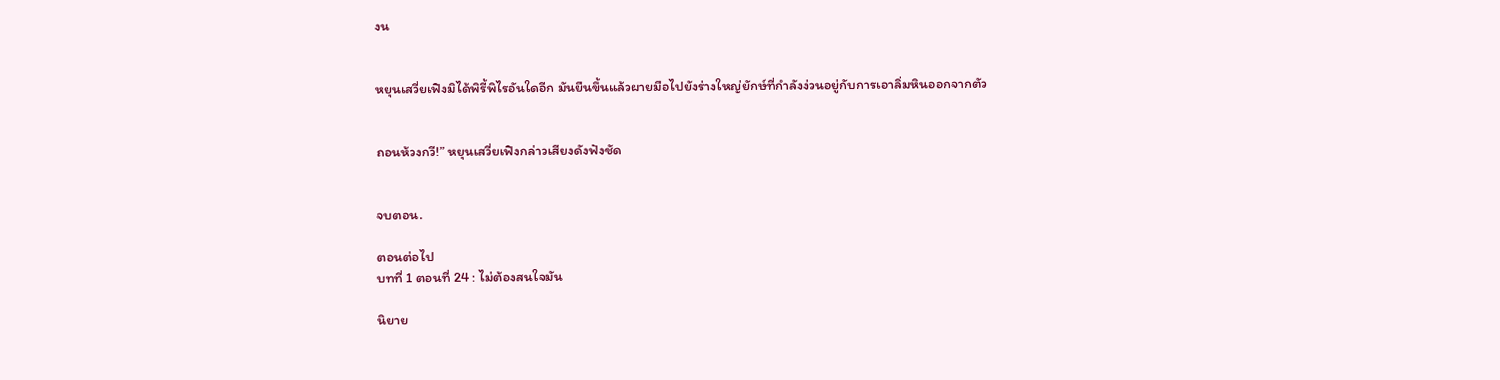งน


หยุนเสวี่ยเฟิงมิได้พิรี้พิไรอันใดอีก มันยืนขึ้นแล้วผายมือไปยังร่างใหญ่ยักษ์ที่กำลังง่วนอยู่กับการเอาลิ่มหินออกจากตัว


ถอนห้วงกวี!” หยุนเสวี่ยเฟิงกล่าวเสียงดังฟังชัด


จบตอน.

ตอนต่อไป
บทที่ 1 ตอนที่ 24 : ไม่ต้องสนใจมัน

นิยาย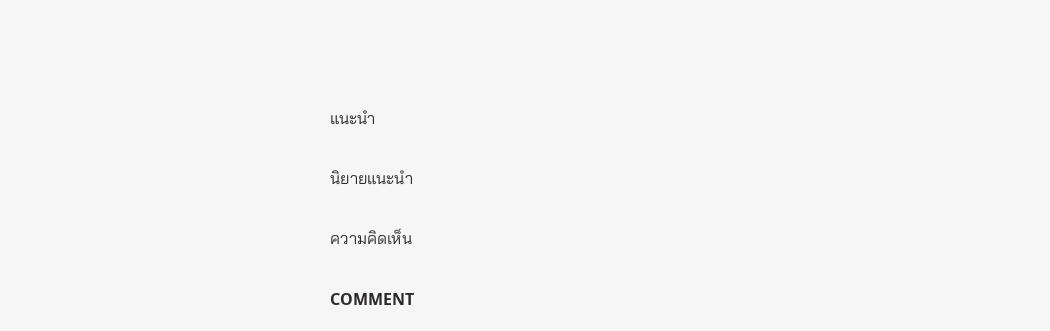แนะนำ

นิยายแนะนำ

ความคิดเห็น

COMMENT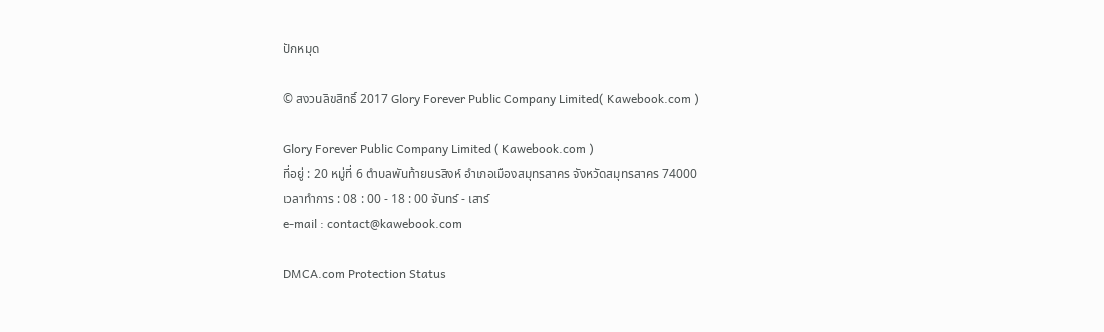ปักหมุด

© สงวนลิขสิทธิ์ 2017 Glory Forever Public Company Limited( Kawebook.com )

Glory Forever Public Company Limited ( Kawebook.com )
ที่อยู่ : 20 หมู่ที่ 6 ตำบลพันท้ายนรสิงห์ อำเภอเมืองสมุทรสาคร จังหวัดสมุทรสาคร 74000
เวลาทำการ : 08 : 00 - 18 : 00 จันทร์ - เสาร์
e-mail : contact@kawebook.com

DMCA.com Protection Status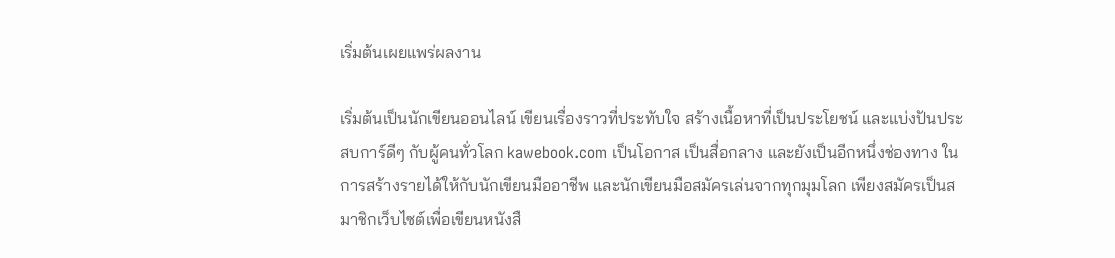เริ่มต้นเผยแพร่ผลงาน

เริ่มต้นเป็นนักเขียนออนไลน์ เขียนเรื่องราวที่ประทับใจ สร้างเนื้อหาที่เป็นประโยชน์ และแบ่งปันประสบการ์ดีๆ กับผู้คนทั่วโลก kawebook.com เป็นโอกาส เป็นสื่อกลาง และยังเป็นอีกหนึ่งช่องทาง ในการสร้างรายได้ให้กับนักเขียนมืออาชีพ และนักเขียนมือสมัครเล่นจากทุกมุมโลก เพียงสมัครเป็นสมาชิกเว็บไซต์เพื่อเขียนหนังสื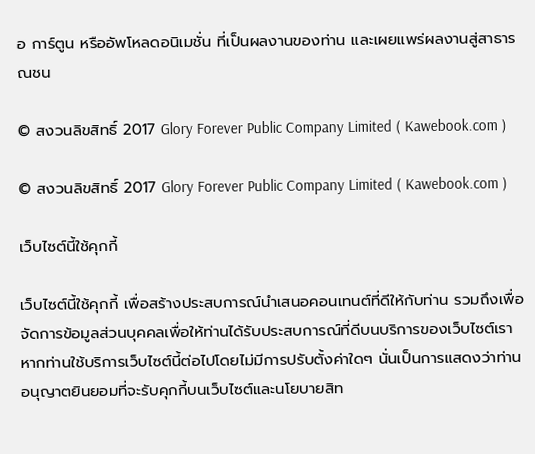อ การ์ตูน หรืออัพโหลดอนิเมชั่น ที่เป็นผลงานของท่าน และเผยแพร่ผลงานสู่สาธารณชน

© สงวนลิขสิทธิ์ 2017 Glory Forever Public Company Limited ( Kawebook.com )

© สงวนลิขสิทธิ์ 2017 Glory Forever Public Company Limited ( Kawebook.com )

เว็บไซต์นี้ใช้คุกกี้

เว็บไซต์นี้ใช้คุกกี้ เพื่อสร้างประสบการณ์นำเสนอคอนเทนต์ที่ดีให้กับท่าน รวมถึงเพื่อจัดการข้อมูลส่วนบุคคลเพื่อให้ท่านได้รับประสบการณ์ที่ดีบนบริการของเว็บไซต์เรา หากท่านใช้บริการเว็บไซต์นี้ต่อไปโดยไม่มีการปรับตั้งค่าใดๆ นั่นเป็นการแสดงว่าท่านอนุญาตยินยอมที่จะรับคุกกี้บนเว็บไซต์และนโยบายสิท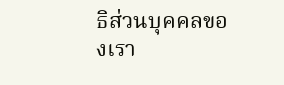ธิส่วนบุคคลของเรา